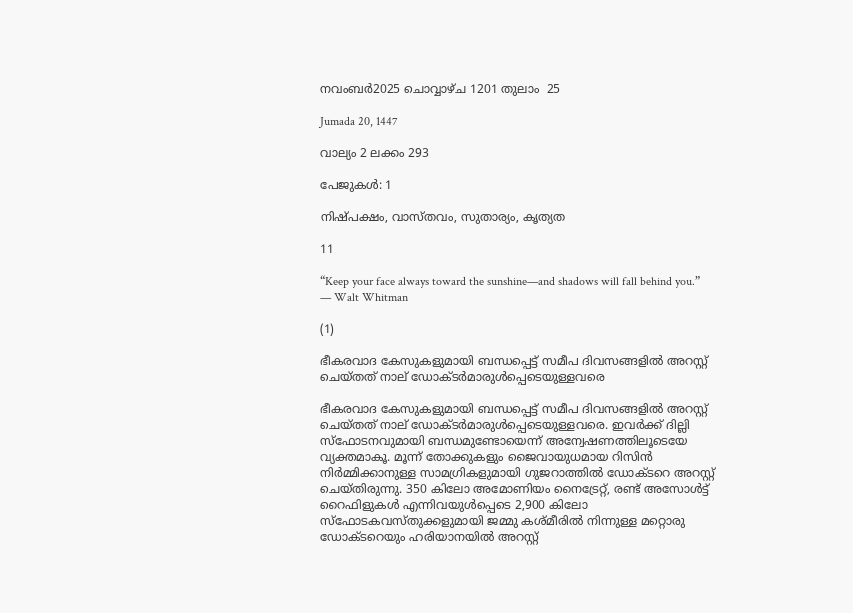നവംബര്‍2025 ചൊവ്വാഴ്ച 1201 തുലാം  25

Jumada 20, 1447

വാല്യം 2 ലക്കം 293

പേജുകള്‍: 1

നിഷ്പക്ഷം, വാസ്തവം, സുതാര്യം, കൃത്യത

11

“Keep your face always toward the sunshine—and shadows will fall behind you.” — Walt Whitman

(1)

ഭീകരവാദ കേസുകളുമായി ബന്ധപ്പെട്ട് സമീപ ദിവസങ്ങളിൽ അറസ്റ്റ് ചെയ്തത് നാല് ഡോക്ടർമാരുൾപ്പെടെയുള്ളവരെ

ഭീകരവാദ കേസുകളുമായി ബന്ധപ്പെട്ട് സമീപ ദിവസങ്ങളിൽ അറസ്റ്റ് ചെയ്തത് നാല് ഡോക്ടർമാരുൾപ്പെടെയുള്ളവരെ. ഇവർക്ക് ദില്ലി സ്ഫോടനവുമായി ബന്ധമുണ്ടോയെന്ന് അന്വേഷണത്തിലൂടെയേ വ്യക്തമാകൂ. മൂന്ന് തോക്കുകളും ജൈവായുധമായ റിസിൻ നിർമ്മിക്കാനുള്ള സാമഗ്രികളുമായി ഗുജറാത്തിൽ ഡോക്ടറെ അറസ്റ്റ് ചെയ്തിരുന്നു. 350 കിലോ അമോണിയം നൈട്രേറ്റ്, രണ്ട് അസോൾട്ട് റൈഫിളുകൾ എന്നിവയുൾപ്പെടെ 2,900 കിലോ സ്ഫോടകവസ്തുക്കളുമായി ജമ്മു കശ്മീരിൽ നിന്നുള്ള മറ്റൊരു ഡോക്ടറെയും ഹരിയാനയിൽ അറസ്റ്റ്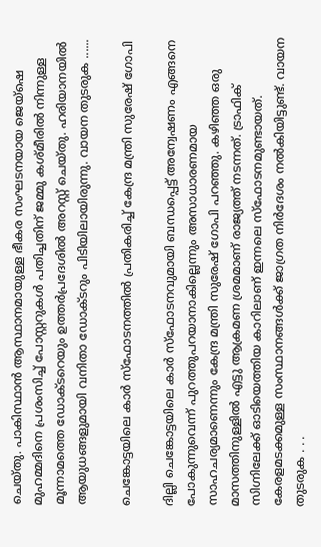ചെയ്തു. പാകിസ്ഥാൻ ആസ്ഥാനമായുള്ള ഭീകര സംഘടനയായ ജെയ്‌ഷെ മുഹമ്മദിനെ പ്രശംസിച്ച് പോസ്റ്ററുകൾ പതിച്ചതിന് ജമ്മു കശ്മീരിൽ നിന്നുള്ള മൂന്നാമത്തെ ഡോക്ടറെയും ഉത്തർപ്രദേശിൽ അറസ്റ്റ് ചെയ്തു. ഹരിയാനയിൽ ആയുധങ്ങളുമായി വനിതാ ഡോക്ടറും പിടിയിലായിരുന്നു. വായന തുടരുക ......

ചെങ്കോട്ടയിലെ കാര്‍ സ്ഫോടനത്തിൽ പ്രതികരിച്ച് കേന്ദ്ര മന്ത്രി സുരേഷ് ഗോപി

ദില്ലി ചെങ്കോട്ടയിലെ കാര്‍ സ്ഫോടനവുമായി ബന്ധപ്പെട്ട് അന്വേഷണം എങ്ങനെ പോകുന്നുവെന്ന് പുറത്തുപറയാനാകില്ലെന്നും അസാധാരണമായ സാഹചര്യമാണെന്നും കേന്ദ്ര മന്ത്രി സുരേഷ് ഗോപി പറഞ്ഞു. കഴിഞ്ഞ ഒരു മാസത്തിനുള്ളിൽ എട്ടു ആക്രമണ ശ്രമമാണ് രാജ്യത്ത് നടന്നത്. ട്രാഫിക് സിഗ്നിലേക്ക് ഓടിയെത്തിയ കാറിലാണ് ഇന്നലെ സ്ഫോടനമുണ്ടായത്. കേരളമടക്കമുള്ള സംസ്ഥാനങ്ങൾക്ക് ജാഗ്രത നിര്‍ദേശം നൽകിയിട്ടുണ്ട്. വായന തുടരുക . . .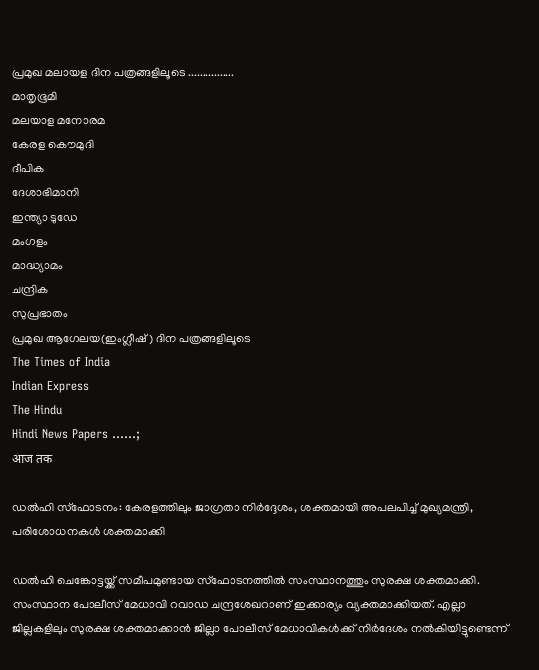പ്രമുഖ മലായള ദിന പത്രങ്ങളിലൂടെ ................
മാതൃഭൂമി
മലയാള മനോരമ
കേരള കൌമുദി
ദീപിക
ദേശാഭിമാനി
ഇന്ത്യാ ടുഡേ
മംഗളം
മാദ്ധ്യാമം
ചന്ദ്രിക
സുപ്രഭാതം
പ്രമുഖ ആഗേലയ(ഇംഗ്ലീഷ് ) ദിന പത്രങ്ങളിലൂടെ
The Times of India
Indian Express
The Hindu
Hindi News Papers ......;
आज तक

ഡല്‍ഹി സ്ഫോടനം: കേരളത്തിലും ജാഗ്രതാ നിർദ്ദേശം, ശക്തമായി അപലപിച്ച് മുഖ്യമന്ത്രി, പരിശോധനകൾ ശക്തമാക്കി

ഡല്‍ഹി ചെങ്കോട്ടയ്ക്ക് സമീപമുണ്ടായ സ്‌ഫോടനത്തിൽ സംസ്ഥാനത്തും സുരക്ഷ ശക്തമാക്കി. സംസ്ഥാന പോലീസ് മേധാവി റവാഡ ചന്ദ്രശേഖറാണ് ഇക്കാര്യം വ്യക്തമാക്കിയത്. എല്ലാ ജില്ലകളിലും സുരക്ഷ ശക്തമാക്കാൻ ജില്ലാ പോലീസ് മേധാവികൾക്ക് നിർദേശം നൽകിയിട്ടുണ്ടെന്ന്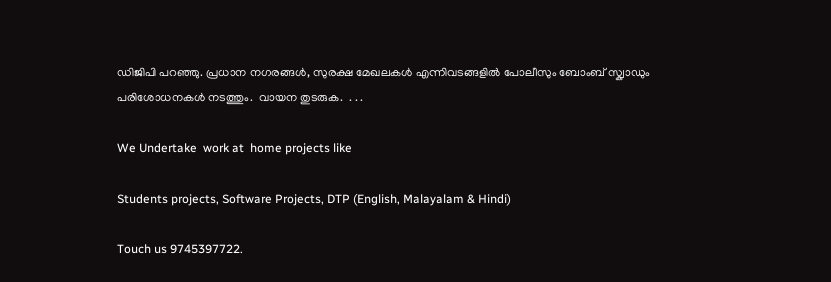ഡിജിപി പറഞ്ഞു. പ്രധാന നഗരങ്ങൾ, സുരക്ഷ മേഖലകൾ എന്നിവടങ്ങളിൽ പോലീസും ബോംബ് സ്ക്വാഡും പരിശോധനകൾ നടത്തും.  വായന തുടരുക.  . . .

We Undertake  work at  home projects like

Students projects, Software Projects, DTP (English, Malayalam & Hindi)

Touch us 9745397722.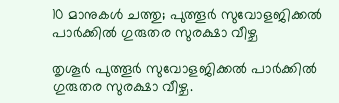10 മാനുകൾ ചത്തു; പുത്തൂർ സുവോളജിക്കൽ പാര്‍ക്കില്‍ ഗുരുതര സുരക്ഷാ വീഴ്ച

തൃശൂർ പുത്തൂർ സുവോളജിക്കൽ പാർക്കിൽ ഗുരുതര സുരക്ഷാ വീഴ്ച.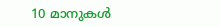10 മാനുകൾ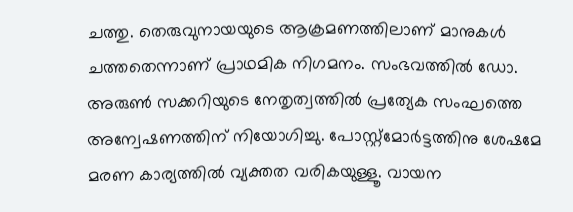ചത്തു. തെരുവുനായയുടെ ആക്രമണത്തിലാണ് മാനുകൾ ചത്തതെന്നാണ് പ്രാഥമിക നിഗമനം. സംഭവത്തിൽ ഡോ. അരുൺ സക്കറിയുടെ നേതൃത്വത്തിൽ പ്രത്യേക സംഘത്തെ അന്വേഷണത്തിന് നിയോഗിച്ചു. പോസ്റ്റ്മോർട്ടത്തിനു ശേഷമേ മരണ കാര്യത്തിൽ വ്യക്തത വരികയുള്ളൂ. വായന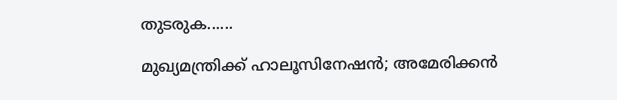തുടരുക......

മുഖ്യമന്ത്രിക്ക് ഹാലൂസിനേഷന്‍; അമേരിക്കന്‍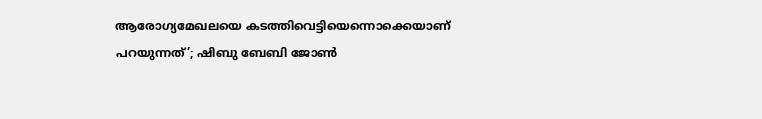ആരോഗ്യമേഖലയെ കടത്തിവെട്ടിയെന്നൊക്കെയാണ് പറയുന്നത്’; ഷിബു ബേബി ജോണ്‍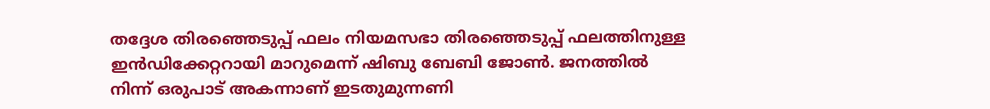തദ്ദേശ തിരഞ്ഞെടുപ്പ് ഫലം നിയമസഭാ തിരഞ്ഞെടുപ്പ് ഫലത്തിനുള്ള ഇന്‍ഡിക്കേറ്ററായി മാറുമെന്ന് ഷിബു ബേബി ജോണ്‍. ജനത്തില്‍ നിന്ന് ഒരുപാട് അകന്നാണ് ഇടതുമുന്നണി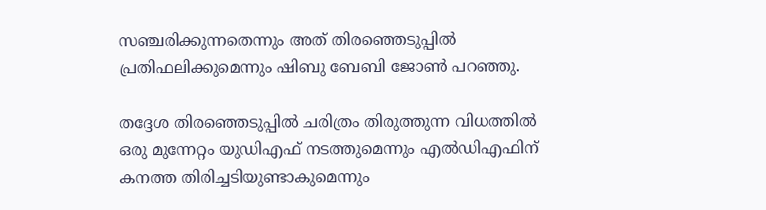സഞ്ചരിക്കുന്നതെന്നും അത് തിരഞ്ഞെടുപ്പില്‍ പ്രതിഫലിക്കുമെന്നും ഷിബു ബേബി ജോണ്‍ പറഞ്ഞു.

തദ്ദേശ തിരഞ്ഞെടുപ്പില്‍ ചരിത്രം തിരുത്തുന്ന വിധത്തില്‍ ഒരു മുന്നേറ്റം യുഡിഎഫ് നടത്തുമെന്നും എല്‍ഡിഎഫിന് കനത്ത തിരിച്ചടിയുണ്ടാകുമെന്നും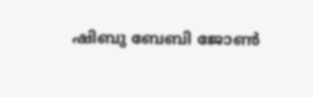ഷിബു ബേബി ജോണ്‍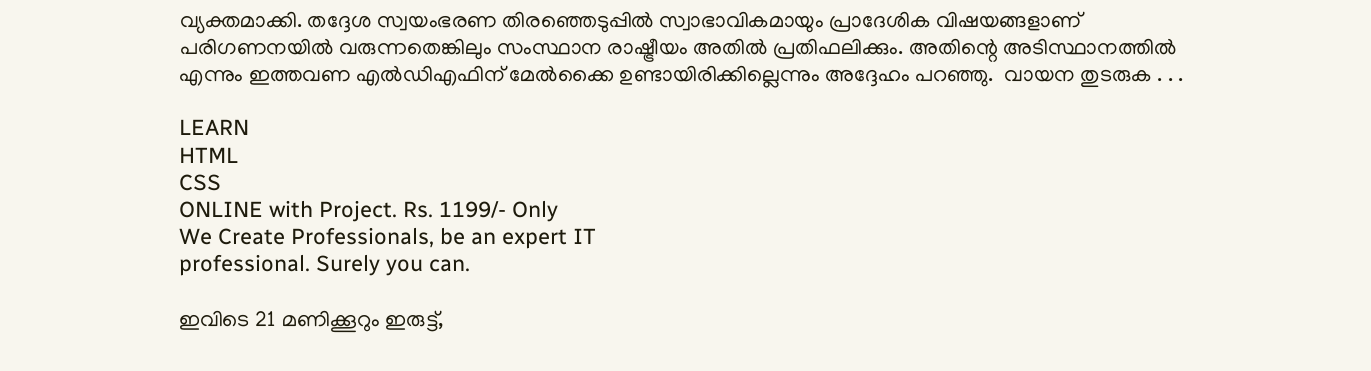വ്യക്തമാക്കി. തദ്ദേശ സ്വയംഭരണ തിരഞ്ഞെടുപ്പില്‍ സ്വാഭാവികമായും പ്രാദേശിക വിഷയങ്ങളാണ് പരിഗണനയില്‍ വരുന്നതെങ്കിലും സംസ്ഥാന രാഷ്ട്രീയം അതില്‍ പ്രതിഫലിക്കും. അതിന്റെ അടിസ്ഥാനത്തില്‍ എന്നും ഇത്തവണ എല്‍ഡിഎഫിന് മേല്‍ക്കൈ ഉണ്ടായിരിക്കില്ലെന്നും അദ്ദേഹം പറഞ്ഞു.  വായന തുടരുക . . .

LEARN
HTML
CSS
ONLINE with Project. Rs. 1199/- Only
We Create Professionals, be an expert IT
professional. Surely you can.

ഇവിടെ 21 മണിക്കൂറും ഇരുട്ട്,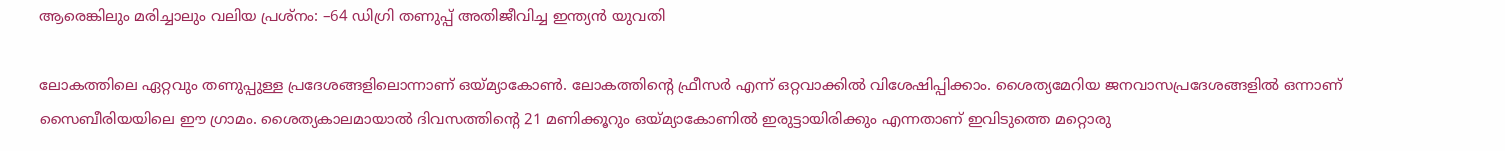ആരെങ്കിലും മരിച്ചാലും വലിയ പ്രശ്നം: –64 ഡിഗ്രി തണുപ്പ് അതിജീവിച്ച ഇന്ത്യന്‍ യുവതി

ലോകത്തിലെ ഏറ്റവും തണുപ്പുള്ള പ്രദേശങ്ങളിലൊന്നാണ് ഒയ്മ്യാകോൺ. ലോകത്തിന്റെ ഫ്രീസർ എന്ന് ഒറ്റവാക്കിൽ വിശേഷിപ്പിക്കാം. ശൈത്യമേറിയ ജനവാസപ്രദേശങ്ങളിൽ ഒന്നാണ് സൈബീരിയയിലെ ഈ ഗ്രാമം. ശൈത്യകാലമായാൽ ദിവസത്തിന്റെ 21 മണിക്കൂറും ഒയ്മ്യാകോണിൽ ഇരുട്ടായിരിക്കും എന്നതാണ് ഇവിടുത്തെ മറ്റൊരു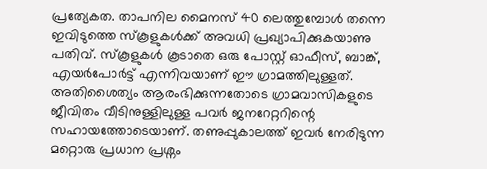പ്രത്യേകത. താപനില മൈനസ് 40 ലെത്തുമ്പോൾ തന്നെ ഇവിടുത്തെ സ്കൂളുകൾക്ക് അവധി പ്രഖ്യാപിക്കുകയാണു പതിവ്. സ്കൂളുകൾ കൂടാതെ ഒരു പോസ്റ്റ് ഓഫീസ്, ബാങ്ക്, എയർപോർട്ട് എന്നിവയാണ് ഈ ഗ്രാമത്തിലുള്ളത്. അതിശൈത്യം ആരംഭിക്കുന്നതോടെ ഗ്രാമവാസികളുടെ ജീവിതം വീടിനുള്ളിലുള്ള പവർ ജനറേറ്ററിന്റെ സഹായത്തോടെയാണ്. തണുപ്പുകാലത്ത് ഇവർ നേരിടുന്ന മറ്റൊരു പ്രധാന പ്രശ്നം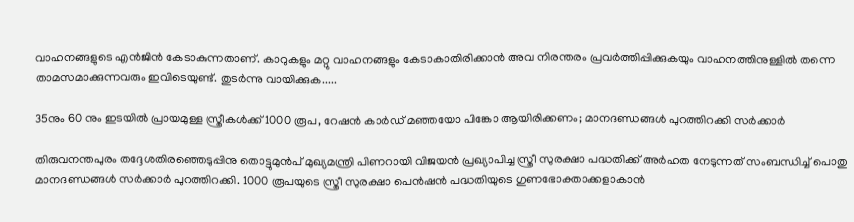വാഹനങ്ങളുടെ എൻജിൻ കേടാകുന്നതാണ്. കാറുകളും മറ്റു വാഹനങ്ങളും കേടാകാതിരിക്കാൻ അവ നിരന്തരം പ്രവർത്തിപ്പിക്കുകയും വാഹനത്തിനുള്ളിൽ തന്നെ താമസമാക്കുന്നവരും ഇവിടെയുണ്ട്. തുടര്‍ന്നു വായിക്കുക.....

35നും 60 നും ഇടയില്‍ പ്രായമുള്ള സ്ത്രീകൾക്ക് 1000 രൂപ, റേഷൻ കാർഡ് മഞ്ഞയോ പിങ്കോ ആയിരിക്കണം; മാനദണ്ഡങ്ങള്‍ പുറത്തിറക്കി സര്‍ക്കാര്‍

തിരുവനന്തപുരം തദ്ദേശതിരഞ്ഞെടുപ്പിനു തൊട്ടുമുന്‍പ് മുഖ്യമന്ത്രി പിണറായി വിജയന്‍ പ്രഖ്യാപിച്ച സ്ത്രീ സുരക്ഷാ പദ്ധതിക്ക് അര്‍ഹത നേടുന്നത് സംബന്ധിച്ച് പൊതു മാനദണ്ഡങ്ങള്‍ സര്‍ക്കാര്‍ പുറത്തിറക്കി. 1000 രൂപയുടെ സ്ത്രീ സുരക്ഷാ പെന്‍ഷന്‍ പദ്ധതിയുടെ ഗുണഭോക്താക്കളാകാന്‍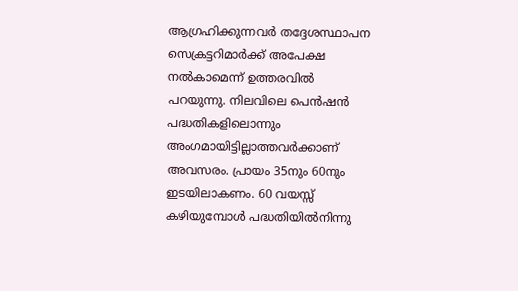ആഗ്രഹിക്കുന്നവര്‍ തദ്ദേശസ്ഥാപന സെക്രട്ടറിമാര്‍ക്ക് അപേക്ഷ നല്‍കാമെന്ന് ഉത്തരവിൽ പറയുന്നു. നിലവിലെ പെന്‍ഷന്‍ പദ്ധതികളിലൊന്നും അംഗമായിട്ടില്ലാത്തവര്‍ക്കാണ് അവസരം. പ്രായം 35നും 60നും ഇടയിലാകണം. 60 വയസ്സ് കഴിയുമ്പോള്‍ പദ്ധതിയില്‍നിന്നു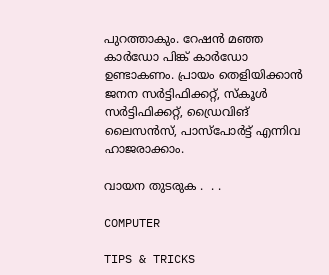പുറത്താകും. റേഷന്‍ മഞ്ഞ കാര്‍ഡോ പിങ്ക് കാര്‍ഡോ ഉണ്ടാകണം. പ്രായം തെളിയിക്കാന്‍ ജനന സര്‍ട്ടിഫിക്കറ്റ്, സ്‌കൂള്‍ സര്‍ട്ടിഫിക്കറ്റ്, ഡ്രൈവിങ് ലൈസന്‍സ്, പാസ്‌പോര്‍ട്ട് എന്നിവ ഹാജരാക്കാം.

വായന തുടരുക .  . .

COMPUTER

TIPS & TRICKS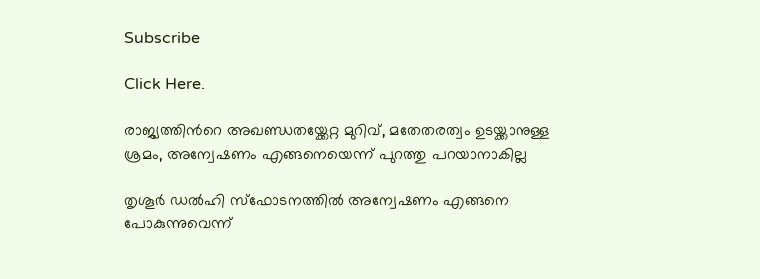Subscribe

Click Here.

രാജ്യത്തിന്‍റെ അഖണ്ഡതയ്ക്കേറ്റ മുറിവ്, മതേതരത്വം ഉടയ്ക്കാനുള്ള ശ്രമം, അന്വേഷണം എങ്ങനെയെന്ന് പുറത്തു പറയാനാകില്ല

തൃശൂര്‍ ഡൽഹി സ്ഫോടനത്തിൽ അന്വേഷണം എങ്ങനെ പോകുന്നുവെന്ന്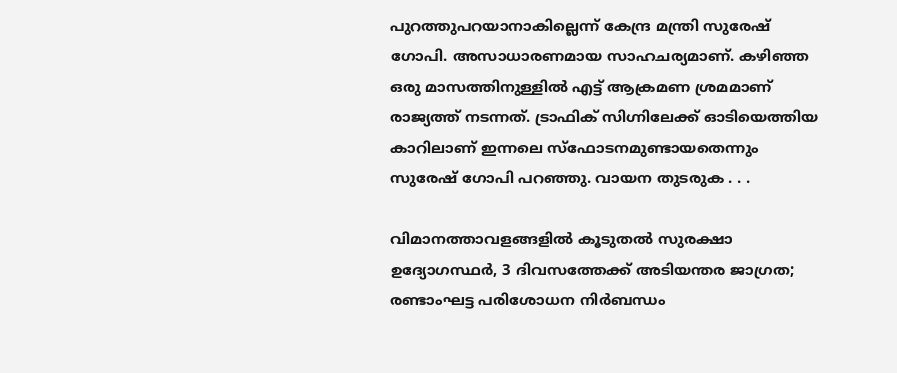പുറത്തുപറയാനാകില്ലെന്ന് കേന്ദ്ര മന്ത്രി സുരേഷ് ഗോപി. അസാധാരണമായ സാഹചര്യമാണ്. കഴിഞ്ഞ ഒരു മാസത്തിനുള്ളിൽ എട്ട് ആക്രമണ ശ്രമമാണ് രാജ്യത്ത് നടന്നത്. ട്രാഫിക് സിഗ്നിലേക്ക് ഓടിയെത്തിയ കാറിലാണ് ഇന്നലെ സ്ഫോടനമുണ്ടായതെന്നും സുരേഷ് ഗോപി പറഞ്ഞു. വായന തുടരുക . . .

വിമാനത്താവളങ്ങളില്‍ കൂടുതല്‍ സുരക്ഷാ ഉദ്യോഗസ്ഥർ, 3 ദിവസത്തേക്ക് അടിയന്തര ജാഗ്രത; രണ്ടാംഘട്ട പരിശോധന നിര്‍ബന്ധം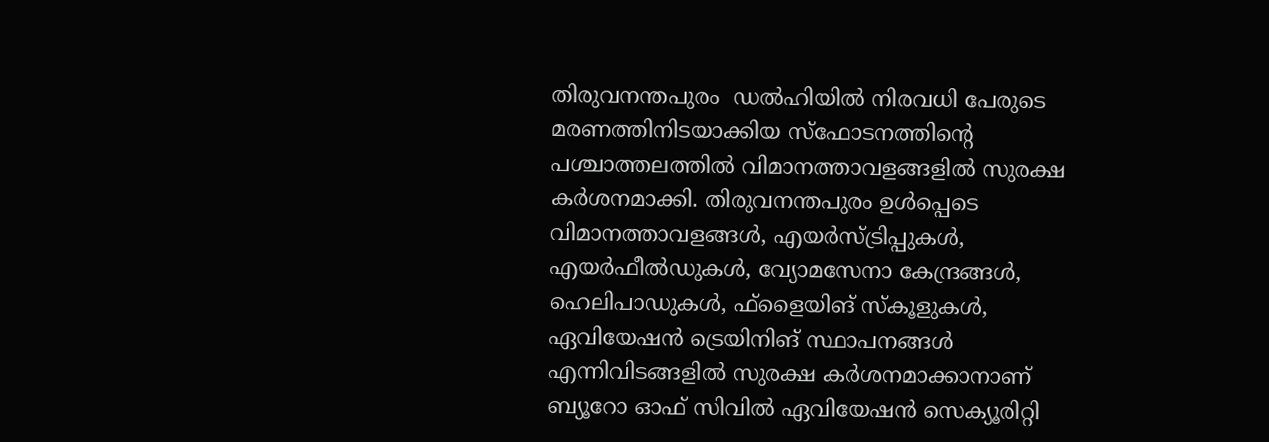തിരുവനന്തപുരം  ഡല്‍ഹിയില്‍ നിരവധി പേരുടെ മരണത്തിനിടയാക്കിയ സ്‌ഫോടനത്തിന്റെ പശ്ചാത്തലത്തില്‍ വിമാനത്താവളങ്ങളില്‍ സുരക്ഷ കര്‍ശനമാക്കി. തിരുവനന്തപുരം ഉള്‍പ്പെടെ വിമാനത്താവളങ്ങള്‍, എയര്‍സ്ട്രിപ്പുകള്‍, എയര്‍ഫീല്‍ഡുകള്‍, വ്യോമസേനാ കേന്ദ്രങ്ങള്‍, ഹെലിപാഡുകള്‍, ഫ്‌ളൈയിങ് സ്‌കൂളുകള്‍, ഏവിയേഷന്‍ ട്രെയിനിങ് സ്ഥാപനങ്ങള്‍ എന്നിവിടങ്ങളില്‍ സുരക്ഷ കര്‍ശനമാക്കാനാണ് ബ്യൂറോ ഓഫ് സിവില്‍ ഏവിയേഷന്‍ സെക്യൂരിറ്റി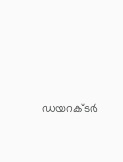ഡയറക്ടര്‍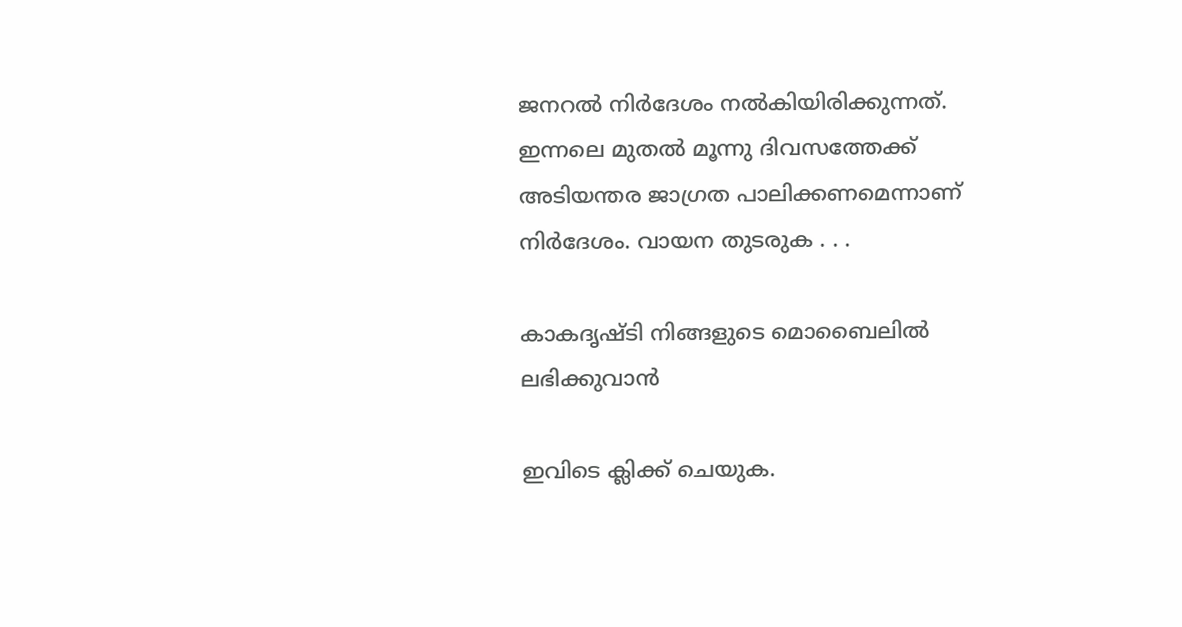ജനറല്‍ നിര്‍ദേശം നല്‍കിയിരിക്കുന്നത്. ഇന്നലെ മുതല്‍ മൂന്നു ദിവസത്തേക്ക് അടിയന്തര ജാഗ്രത പാലിക്കണമെന്നാണ് നിര്‍ദേശം. വായന തുടരുക . . .

കാകദൃഷ്ടി നിങ്ങളുടെ മൊബൈലില്‍ ലഭിക്കുവാന്‍

ഇവിടെ ക്ലിക്ക് ചെയുക.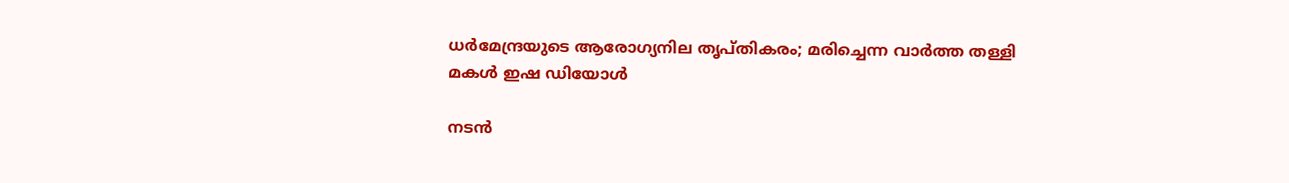ധര്‍മേന്ദ്രയുടെ ആരോഗ്യനില തൃപ്തികരം; മരിച്ചെന്ന വാർത്ത തള്ളി മകൾ ഇഷ ഡിയോള്‍

നടന്‍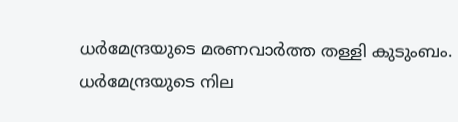ധര്‍മേന്ദ്രയുടെ മരണവാര്‍ത്ത തള്ളി കുടുംബം. ധർമേന്ദ്രയുടെ നില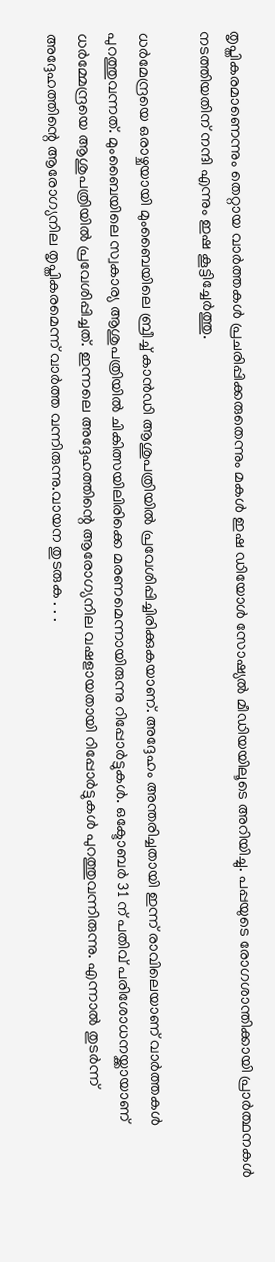തൃപ്തികരമാണെന്നും തെറ്റായ വാർത്തകൾ പ്രചരിപ്പിക്കരുതെന്നും മകൾ ഇഷ ഡിയോൾ സോഷ്യൽ മീഡിയയിലൂടെ അറിയിച്ചു. പപ്പയുടെ രോഗശാന്തിക്കായി പ്രാർത്ഥനകൾ നടത്തിയതിന് നന്ദി എന്നും ഇഷ കൂട്ടിച്ചേർത്തു.

ധർമേന്ദ്രയെ ഒരാഴ്ചയായി മുംബൈയിലെ ബ്രീച്ച് കാൻഡി ആശുപത്രിയിൽ പ്രവേശിപ്പിച്ചിരിക്കുകയാണ്. അദ്ദേഹം അന്തരിച്ചതായി ഇന്ന് രാവിലെയാണ് വാർത്തകൾ പുറത്തുവന്നത്. മുംബൈയിലെ സ്വകാര്യ ആശുപത്രിയിൽ ചികിത്സയിലിരിക്കെ മരണമെന്നായിരുന്നു റിപ്പോർട്ടുകൾ. ഒക്ടോബർ 31 ന് പതിവ് പരിശോധനയ്ക്കായാണ് ധർമ്മേന്ദ്രയെ ആശുപത്രിയിൽ പ്രവേശിപ്പിച്ചത്. ഇന്നലെ അദ്ദേഹത്തിന്റെ ആരോഗ്യനില വഷളായതായി റിപ്പോർട്ടുകൾ പുറത്തുവന്നിരുന്നു. എന്നാൽ തുടർന്ന് അദ്ദേഹത്തിന്റെ ആരോഗ്യനില തൃപ്തികരമെന്ന് വാർത്ത വന്നിരുന്നു.വായന തുടരുക . . .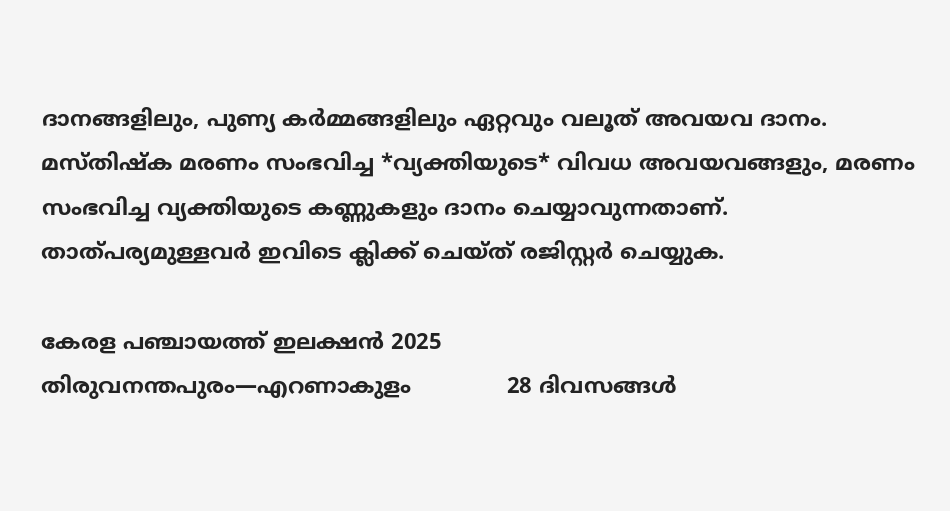ദാനങ്ങളിലും, പുണ്യ കര്‍മ്മങ്ങളിലും ഏറ്റവും വലൂത് അവയവ ദാനം.
മസ്തിഷ്ക മരണം സംഭവിച്ച *വ്യക്തിയുടെ* വിവധ അവയവങ്ങളും, മരണം സംഭവിച്ച വ്യക്തിയുടെ കണ്ണുകളും ദാനം ചെയ്യാവുന്നതാണ്.
താത്പര്യമുള്ളവര്‍ ഇവിടെ ക്ലിക്ക് ചെയ്ത് രജിസ്റ്റര്‍ ചെയ്യുക.

കേരള പഞ്ചായത്ത് ഇലക്ഷന്‍ 2025
തിരുവനന്തപുരം—എറണാകുളം              28 ദിവസങ്ങള്‍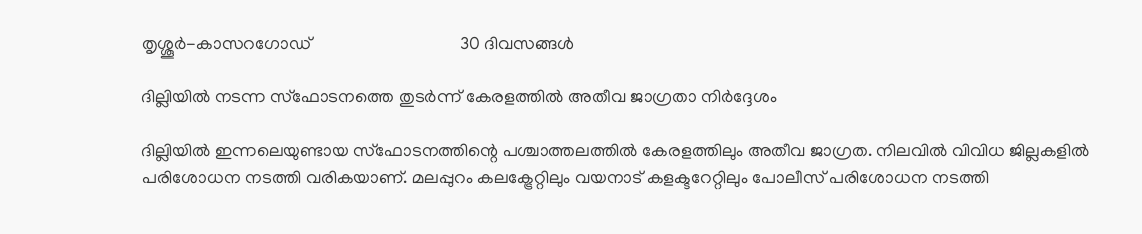തൃശ്ശൂര്‍-കാസറഗോഡ്                                  30 ദിവസങ്ങള്‍

ദില്ലിയിൽ നടന്ന സ്ഫോടനത്തെ തുടർന്ന് കേരളത്തിൽ അതീവ ജാഗ്രതാ നിർദ്ദേശം

ദില്ലിയിൽ ഇന്നലെയുണ്ടായ സ്ഫോടനത്തിന്റെ പശ്ചാത്തലത്തിൽ കേരളത്തിലും അതീവ ജാഗ്രത. നിലവിൽ വിവിധ ജില്ലകളിൽ പരിശോധന നടത്തി വരികയാണ്. മലപ്പുറം കലക്ട്രേറ്റിലും വയനാട് കളക്ടറേറ്റിലും പോലീസ് പരിശോധന നടത്തി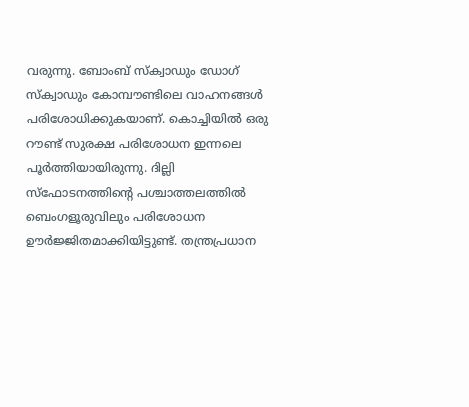വരുന്നു. ബോംബ് സ്ക്വാഡും ഡോഗ് സ്ക്വാഡും കോമ്പൗണ്ടിലെ വാഹനങ്ങൾ പരിശോധിക്കുകയാണ്. കൊച്ചിയിൽ ഒരു റൗണ്ട് സുരക്ഷ പരിശോധന ഇന്നലെ പൂർത്തിയായിരുന്നു. ദില്ലി സ്ഫോടനത്തിന്റെ പശ്ചാത്തലത്തിൽ ബെംഗളൂരുവിലും പരിശോധന ഊർജ്ജിതമാക്കിയിട്ടുണ്ട്. തന്ത്രപ്രധാന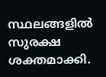സ്ഥലങ്ങളിൽ സുരക്ഷ ശക്തമാക്കി.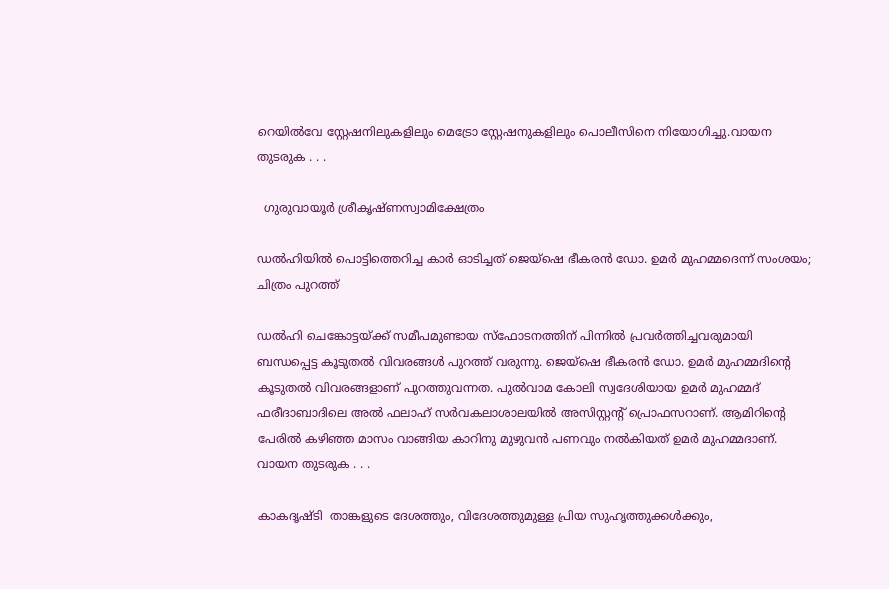റെയിൽവേ സ്റ്റേഷനിലുകളിലും മെട്രോ സ്റ്റേഷനുകളിലും പൊലീസിനെ നിയോഗിച്ചു.വായന തുടരുക . . .

  ഗുരുവായൂര്‍ ശ്രീകൃഷ്ണസ്വാമിക്ഷേത്രം

ഡല്‍ഹിയില്‍ പൊട്ടിത്തെറിച്ച കാര്‍ ഓടിച്ചത് ജെയ്‌ഷെ ഭീകരന്‍ ഡോ. ഉമര്‍ മുഹമ്മദെന്ന് സംശയം; ചിത്രം പുറത്ത്

ഡല്‍ഹി ചെങ്കോട്ടയ്ക്ക് സമീപമുണ്ടായ സ്‌ഫോടനത്തിന് പിന്നില്‍ പ്രവര്‍ത്തിച്ചവരുമായി ബന്ധപ്പെട്ട കൂടുതല്‍ വിവരങ്ങള്‍ പുറത്ത് വരുന്നു. ജെയ്‌ഷെ ഭീകരന്‍ ഡോ. ഉമര്‍ മുഹമ്മദിന്റെ കൂടുതല്‍ വിവരങ്ങളാണ് പുറത്തുവന്നത. പുല്‍വാമ കോലി സ്വദേശിയായ ഉമര്‍ മുഹമ്മദ് ഫരീദാബാദിലെ അല്‍ ഫലാഹ് സര്‍വകലാശാലയില്‍ അസിസ്റ്റന്റ് പ്രൊഫസറാണ്. ആമിറിന്റെ പേരില്‍ കഴിഞ്ഞ മാസം വാങ്ങിയ കാറിനു മുഴുവന്‍ പണവും നല്‍കിയത് ഉമര്‍ മുഹമ്മദാണ്. വായന തുടരുക . . .

കാകദൃഷ്ടി  താങ്കളുടെ ദേശത്തും, വിദേശത്തുമുള്ള പ്രിയ സുഹൃത്തുക്കള്‍ക്കും,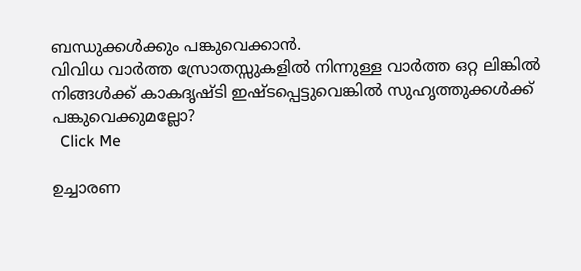ബന്ധുക്കള്‍ക്കും പങ്കുവെക്കാന്‍.
വിവിധ വാര്‍ത്ത സ്രോതസ്സുകളില്‍ നിന്നുള്ള വാര്‍ത്ത ഒറ്റ ലിങ്കില്‍
നിങ്ങള്‍ക്ക് കാകദൃഷ്ടി ഇഷ്ടപ്പെട്ടുവെങ്കില്‍ സുഹൃത്തുക്കള്‍ക്ക് പങ്കുവെക്കുമല്ലോ?
  Click Me

ഉച്ചാരണ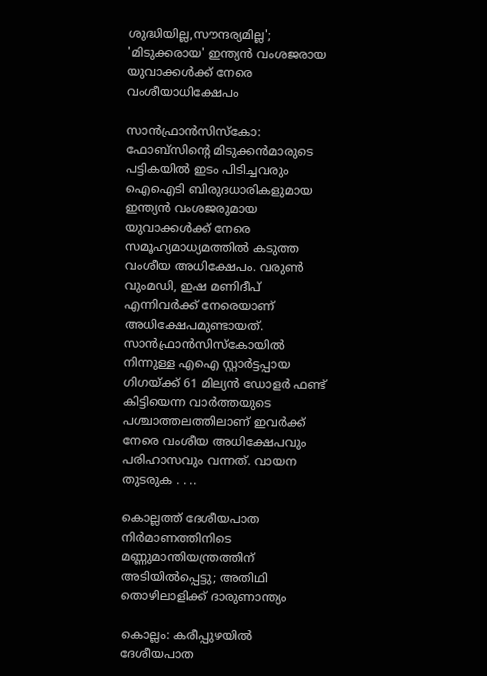ശുദ്ധിയില്ല,സൗന്ദര്യമില്ല'; 'മിടുക്കരായ' ഇന്ത്യന്‍ വംശജരായ യുവാക്കള്‍ക്ക് നേരെ വംശീയാധിക്ഷേപം

സാന്‍ഫ്രാന്‍സിസ്‌കോ: ഫോബ്‌സിന്റെ മിടുക്കന്‍മാരുടെ പട്ടികയില്‍ ഇടം പിടിച്ചവരും ഐഐടി ബിരുദധാരികളുമായ ഇന്ത്യന്‍ വംശജരുമായ യുവാക്കള്‍ക്ക് നേരെ സമൂഹ്യമാധ്യമത്തില്‍ കടുത്ത വംശീയ അധിക്ഷേപം. വരുണ്‍ വുംമഡി, ഇഷ മണിദീപ് എന്നിവര്‍ക്ക് നേരെയാണ് അധിക്ഷേപമുണ്ടായത്. സാന്‍ഫ്രാന്‍സിസ്‌കോയില്‍ നിന്നുള്ള എഐ സ്റ്റാര്‍ട്ടപ്പായ ഗിഗയ്ക്ക് 61 മില്യന്‍ ഡോളര്‍ ഫണ്ട് കിട്ടിയെന്ന വാര്‍ത്തയുടെ പശ്ചാത്തലത്തിലാണ് ഇവര്‍ക്ക് നേരെ വംശീയ അധിക്ഷേപവും പരിഹാസവും വന്നത്. വായന തുടരുക . . ..

കൊല്ലത്ത് ദേശീയപാത നിർമാണത്തിനിടെ മണ്ണുമാന്തിയന്ത്രത്തിന് അടിയിൽപ്പെട്ടു; അതിഥി തൊഴിലാളിക്ക് ദാരുണാന്ത്യം

കൊല്ലം: കരീപ്പുഴയിൽ ദേശീയപാത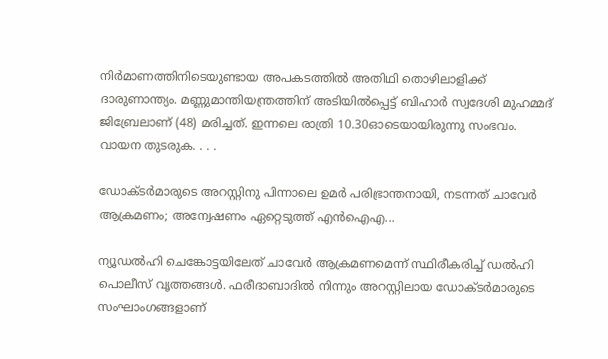നിർമാണത്തിനിടെയുണ്ടായ അപകടത്തിൽ അതിഥി തൊഴിലാളിക്ക് ദാരുണാന്ത്യം. മണ്ണുമാന്തിയന്ത്രത്തിന് അടിയിൽപ്പെട്ട് ബിഹാർ സ്വദേശി മുഹമ്മദ് ജിബ്രേലാണ് (48) മരിച്ചത്. ഇന്നലെ രാത്രി 10.30ഓടെയായിരുന്നു സംഭവം. വായന തുടരുക. . . .

ഡോക്ടർമാരുടെ അറസ്റ്റിനു പിന്നാലെ ഉമർ പരിഭ്രാന്തനായി, നടന്നത് ചാവേർ ആക്രമണം; അന്വേഷണം ഏറ്റെടുത്ത് എന്‍ഐഎ...

ന്യൂഡല്‍ഹി ചെങ്കോട്ടയിലേത് ചാവേർ ആക്രമണമെന്ന് സ്ഥിരീകരിച്ച് ഡൽഹി പൊലീസ് വൃത്തങ്ങൾ. ഫരീദാബാദില്‍ നിന്നും അറസ്റ്റിലായ ഡോക്ടർമാരുടെ സംഘാംഗങ്ങളാണ്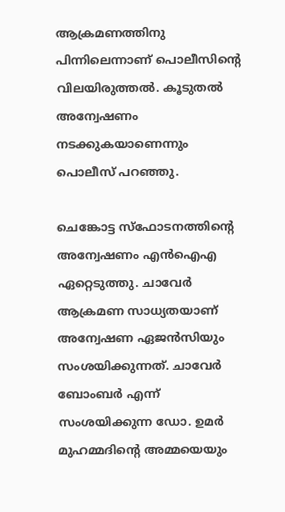ആക്രമണത്തിനു പിന്നിലെന്നാണ് പൊലീസിന്റെ വിലയിരുത്തൽ‌. കൂടുതൽ അന്വേഷണം നടക്കുകയാണെന്നും പൊലീസ് പറഞ്ഞു.

ചെങ്കോട്ട സ്ഫോടനത്തിന്റെ അന്വേഷണം എൻഐഎ ഏറ്റെടുത്തു. ചാവേർ ആക്രമണ സാധ്യതയാണ് അന്വേഷണ ഏജൻസിയും സംശയിക്കുന്നത്. ചാവേർ ബോംബർ എന്ന് സംശയിക്കുന്ന ഡോ. ഉമർ മുഹമ്മദിന്റെ അമ്മയെയും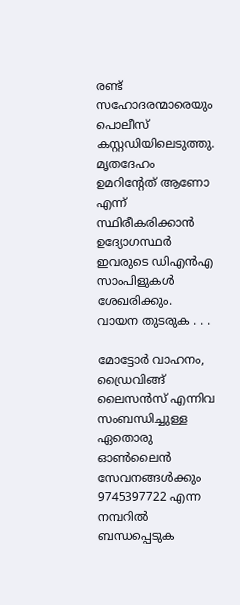രണ്ട് സഹോദരന്മാരെയും പൊലീസ് കസ്റ്റഡിയിലെടുത്തു. മൃതദേഹം ഉമറിന്റേത് ആണോ എന്ന് സ്ഥിരീകരിക്കാൻ ഉദ്യോഗസ്ഥർ ഇവരുടെ ഡിഎൻഎ സാംപിളുകൾ ശേഖരിക്കും. വായന തുടരുക . . .

മോട്ടോര്‍ വാഹനം, ഡ്രൈവിങ്ങ് ലൈസന്‍സ് എന്നിവ സംബന്ധിച്ചുള്ള ഏതൊരു ഓണ്‍ലൈന്‍ സേവനങ്ങള്‍ക്കും 9745397722 എന്ന നമ്പറില്‍ ബന്ധപ്പെടുക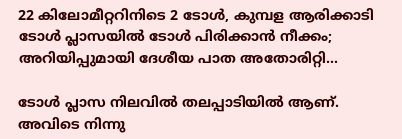22 കിലോമീറ്ററിനിടെ 2 ടോൾ, കുമ്പള ആരിക്കാടി ടോൾ പ്ലാസയിൽ ടോൾ പിരിക്കാൻ നീക്കം; അറിയിപ്പുമായി ദേശീയ പാത അതോരിറ്റി...

ടോൾ പ്ലാസ നിലവിൽ തലപ്പാടിയിൽ ആണ്. അവിടെ നിന്നു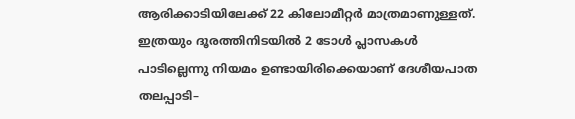ആരിക്കാടിയിലേക്ക് 22 കിലോമീറ്റർ മാത്രമാണുള്ളത്. ഇത്രയും ദൂരത്തിനിടയിൽ 2 ടോൾ പ്ലാസകൾ പാടില്ലെന്നു നിയമം ഉണ്ടായിരിക്കെയാണ് ദേശീയപാത തലപ്പാടി–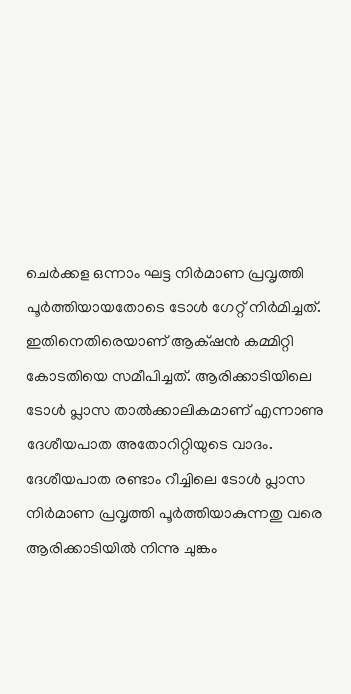ചെർക്കള ഒന്നാം ഘട്ട നിർമാണ പ്രവൃത്തി പൂർത്തിയായതോടെ ടോൾ ഗേറ്റ് നിർമിച്ചത്. ഇതിനെതിരെയാണ് ആക‍്ഷൻ കമ്മിറ്റി കോടതിയെ സമീപിച്ചത്. ആരിക്കാടിയിലെ ടോൾ പ്ലാസ താൽക്കാലികമാണ് എന്നാണു ദേശീയപാത അതോറിറ്റിയുടെ വാദം. ദേശീയപാത രണ്ടാം റീച്ചിലെ ടോൾ പ്ലാസ നിർമാണ പ്രവൃത്തി പൂർത്തിയാകുന്നതു വരെ ആരിക്കാടിയിൽ നിന്നു ചുങ്കം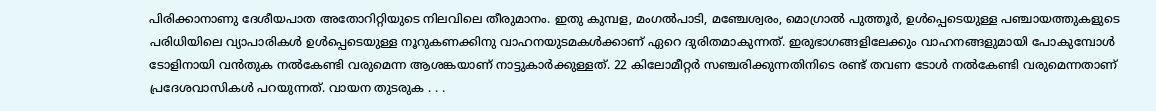പിരിക്കാനാണു ദേശീയപാത അതോറിറ്റിയുടെ നിലവിലെ തീരുമാനം. ഇതു കുമ്പള, മംഗൽപാടി, മഞ്ചേശ്വരം, മൊഗ്രാൽ പുത്തൂർ, ഉൾപ്പെടെയുള്ള പഞ്ചായത്തുകളുടെ പരിധിയിലെ വ്യാപാരികൾ ഉൾപ്പെടെയുള്ള നൂറുകണക്കിനു വാഹനയുടമകൾക്കാണ് ഏറെ ദുരിതമാകുന്നത്. ഇരുഭാഗങ്ങളിലേക്കും വാഹനങ്ങളുമായി പോകുമ്പോൾ ടോളിനായി വൻതുക നൽകേണ്ടി വരുമെന്ന ആശങ്കയാണ് നാട്ടുകാർക്കുള്ളത്. 22 കിലോമീറ്റർ സഞ്ചരിക്കുന്നതിനിടെ രണ്ട് തവണ ടോൾ നൽകേണ്ടി വരുമെന്നതാണ് പ്രദേശവാസികൾ പറയുന്നത്. വായന തുടരുക . . .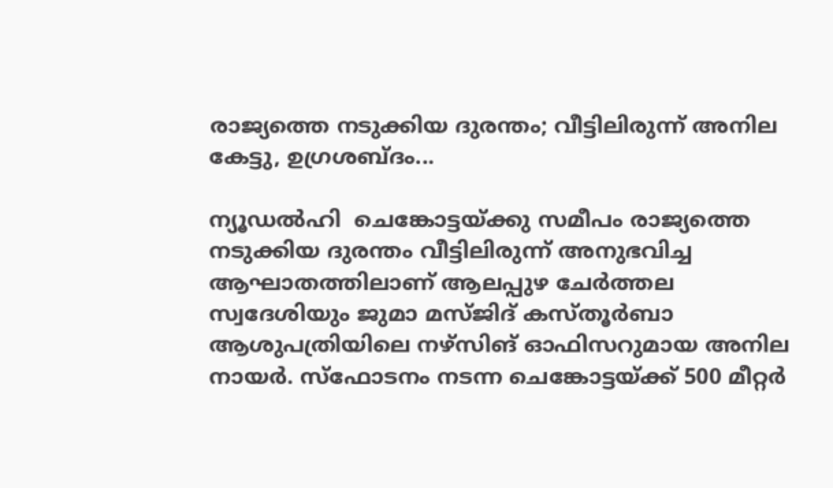രാജ്യത്തെ നടുക്കിയ ദുരന്തം; വീട്ടിലിരുന്ന് അനില കേട്ടു, ഉഗ്രശബ്ദം...

ന്യൂഡല്‍ഹി  ചെങ്കോട്ടയ്‌ക്കു സമീപം രാജ്യത്തെ നടുക്കിയ ദുരന്തം വീട്ടിലിരുന്ന് അനുഭവിച്ച ആഘാതത്തിലാണ് ആലപ്പുഴ ചേർത്തല സ്വദേശിയും ജുമാ മസ്ജിദ് കസ്തൂർബാ ആശുപത്രിയിലെ നഴ്സിങ് ഓഫിസറുമായ അനില നായർ. സ്ഫോടനം നടന്ന ചെങ്കോട്ടയ്ക്ക് 500 മീറ്റർ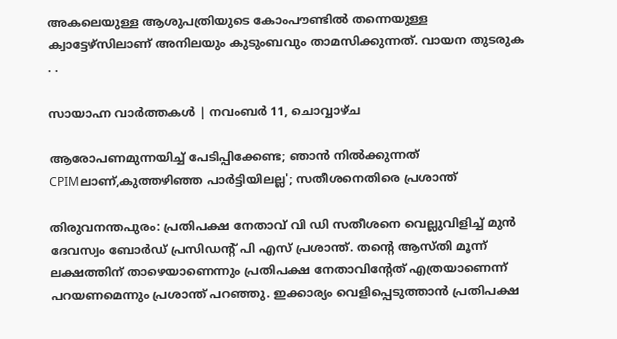അകലെയുള്ള ആശുപത്രിയുടെ കോംപൗണ്ടിൽ തന്നെയുള്ള ക്വാട്ടേഴ്സിലാണ് അനിലയും കുടുംബവും താമസിക്കുന്നത്. വായന തുടരുക . .

സായാഹ്ന വാര്‍ത്തകള്‍ | നവംബര്‍ 11, ചൊവ്വാഴ്ച

ആരോപണമുന്നയിച്ച് പേടിപ്പിക്കേണ്ട; ഞാൻ നില്‍ക്കുന്നത് CPIMലാണ്,കുത്തഴിഞ്ഞ പാർട്ടിയിലല്ല'; സതീശനെതിരെ പ്രശാന്ത്

തിരുവനന്തപുരം: പ്രതിപക്ഷ നേതാവ് വി ഡി സതീശനെ വെല്ലുവിളിച്ച് മുന്‍ ദേവസ്വം ബോര്‍ഡ് പ്രസിഡന്റ് പി എസ് പ്രശാന്ത്. തന്റെ ആസ്തി മൂന്ന് ലക്ഷത്തിന് താഴെയാണെന്നും പ്രതിപക്ഷ നേതാവിന്റേത് എത്രയാണെന്ന് പറയണമെന്നും പ്രശാന്ത് പറഞ്ഞു. ഇക്കാര്യം വെളിപ്പെടുത്താൻ പ്രതിപക്ഷ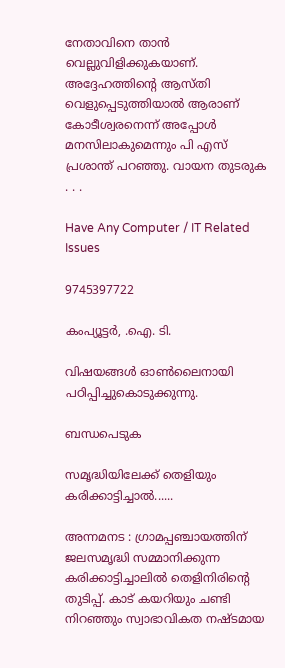നേതാവിനെ താൻ വെല്ലുവിളിക്കുകയാണ്. അദ്ദേഹത്തിന്റെ ആസ്തി വെളുപ്പെടുത്തിയാല്‍ ആരാണ് കോടീശ്വരനെന്ന് അപ്പോള്‍ മനസിലാകുമെന്നും പി എസ് പ്രശാന്ത് പറഞ്ഞു. വായന തുടരുക . . .

Have Any Computer / IT Related Issues

9745397722

കംപ്യൂട്ടര്‍, .ഐ. ടി.

വിഷയങ്ങള്‍ ഓണ്‍ലൈനായി പഠിപ്പിച്ചുകൊടുക്കുന്നു.

ബന്ധപെടുക

സമൃദ്ധിയിലേക്ക് തെളിയും കരിക്കാട്ടിച്ചാല്‍......

അന്നമനട : ഗ്രാമപ്പഞ്ചായത്തിന് ജലസമൃദ്ധി സമ്മാനിക്കുന്ന കരിക്കാട്ടിച്ചാലിൽ തെളിനിരിന്റെ തുടിപ്പ്. കാട് കയറിയും ചണ്ടി നിറഞ്ഞും സ്വാഭാവികത നഷ്ടമായ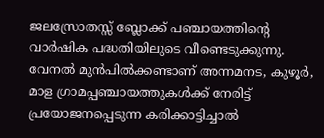ജലസ്രോതസ്സ് ബ്ലോക്ക് പഞ്ചായത്തിന്റെ വാർഷിക പദ്ധതിയിലുടെ വീണ്ടെടുക്കുന്നു. വേനൽ മുൻപിൽക്കണ്ടാണ് അന്നമനട, കുഴൂർ, മാള ഗ്രാമപ്പഞ്ചായത്തുകൾക്ക് നേരിട്ട് പ്രയോജനപ്പെടുന്ന കരിക്കാട്ടിച്ചാൽ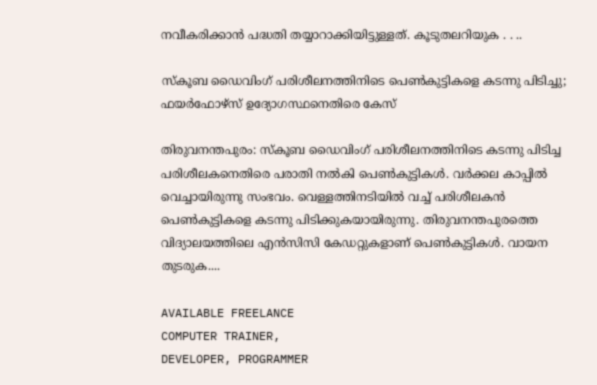നവീകരിക്കാൻ പദ്ധതി തയ്യാറാക്കിയിട്ടുള്ളത്. കൂടുതലറിയുക . . ..

സ്‌കൂബ ഡൈവിംഗ് പരിശീലനത്തിനിടെ പെൺകുട്ടികളെ കടന്നു പിടിച്ചു; ഫയർഫോഴ്‌സ് ഉദ്യോഗസ്ഥനെതിരെ കേസ്

തിരുവനന്തപുരം: സ്‌കൂബ ഡൈവിംഗ് പരിശീലനത്തിനിടെ കടന്നു പിടിച്ച പരിശീലകനെതിരെ പരാതി നല്‍കി പെണ്‍കുട്ടികള്‍. വര്‍ക്കല കാപ്പില്‍ വെച്ചായിരുന്നു സംഭവം. വെള്ളത്തിനടിയില്‍ വച്ച് പരിശീലകന്‍ പെണ്‍കുട്ടികളെ കടന്നു പിടിക്കുകയായിരുന്നു. തിരുവനന്തപുരത്തെ വിദ്യാലയത്തിലെ എന്‍സിസി കേഡറ്റുകളാണ് പെണ്‍കുട്ടികള്‍. വായന തുടരുക....

AVAILABLE FREELANCE
COMPUTER TRAINER,
DEVELOPER, PROGRAMMER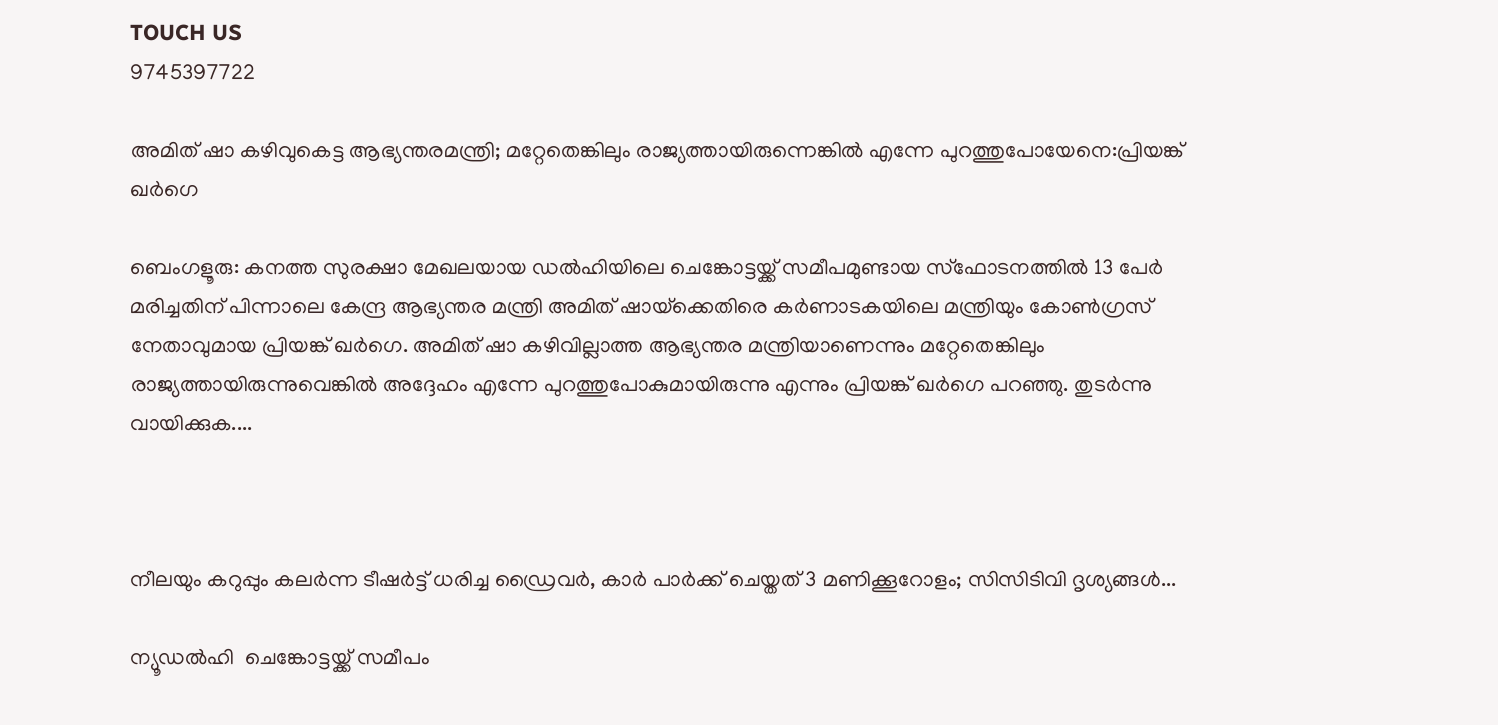TOUCH US
9745397722

അമിത് ഷാ കഴിവുകെട്ട ആഭ്യന്തരമന്ത്രി; മറ്റേതെങ്കിലും രാജ്യത്തായിരുന്നെങ്കിൽ എന്നേ പുറത്തുപോയേനെ:പ്രിയങ്ക് ഖര്‍ഗെ

ബെംഗളൂരു: കനത്ത സുരക്ഷാ മേഖലയായ ഡൽഹിയിലെ ചെങ്കോട്ടയ്ക്ക് സമീപമുണ്ടായ സ്‌ഫോടനത്തിൽ 13 പേർ മരിച്ചതിന് പിന്നാലെ കേന്ദ്ര ആഭ്യന്തര മന്ത്രി അമിത് ഷായ്‌ക്കെതിരെ കർണാടകയിലെ മന്ത്രിയും കോൺഗ്രസ് നേതാവുമായ പ്രിയങ്ക് ഖർഗെ. അമിത് ഷാ കഴിവില്ലാത്ത ആഭ്യന്തര മന്ത്രിയാണെന്നും മറ്റേതെങ്കിലും രാജ്യത്തായിരുന്നുവെങ്കിൽ അദ്ദേഹം എന്നേ പുറത്തുപോകുമായിരുന്നു എന്നും പ്രിയങ്ക് ഖർഗെ പറഞ്ഞു. തുടര്‍ന്നു വായിക്കുക....



നീലയും കറുപ്പും കലർന്ന ടീഷർട്ട് ധരിച്ച ഡ്രൈവര്‍, കാര്‍ പാർക്ക് ചെയ്തത് 3 മണിക്കൂറോളം; സിസിടിവി ദൃശ്യങ്ങള്‍...

ന്യൂഡല്‍ഹി  ചെങ്കോട്ടയ്ക്ക് സമീപം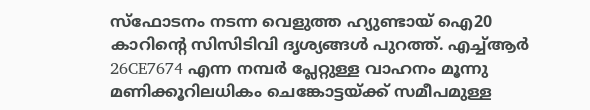സ്ഫോടനം നടന്ന വെളുത്ത ഹ്യുണ്ടായ് ഐ20 കാറിന്റെ സിസിടിവി ദൃശ്യങ്ങൾ പുറത്ത്. എച്ച്ആർ‌ 26CE7674 എന്ന നമ്പർ പ്ലേറ്റുള്ള വാഹനം മൂന്നു മണിക്കൂറിലധികം ചെങ്കോട്ടയ്ക്ക് സമീപമുള്ള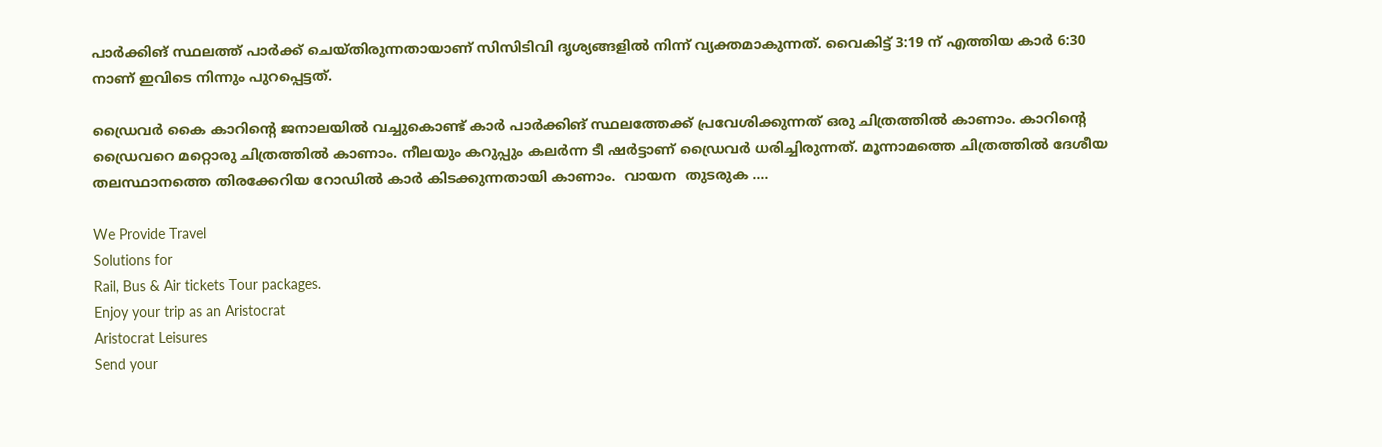പാർക്കിങ് സ്ഥലത്ത് പാർക്ക് ചെയ്തിരുന്നതായാണ് സിസിടിവി ദൃശ്യങ്ങളിൽ നിന്ന് വ്യക്തമാകുന്നത്. വൈകിട്ട് 3:19 ന് എത്തിയ കാർ‌ 6:30 നാണ് ഇവിടെ നിന്നും പുറപ്പെട്ടത്.

ഡ്രൈവർ കൈ കാറിന്റെ ജനാലയിൽ വച്ചുകൊണ്ട് കാർ പാർക്കിങ് സ്ഥലത്തേക്ക് പ്രവേശിക്കുന്നത് ഒരു ചിത്രത്തിൽ കാണാം. കാറിന്റെ ഡ്രൈവറെ മറ്റൊരു ചിത്രത്തിൽ കാണാം. നീലയും കറുപ്പും കലർന്ന ടീ ഷർട്ടാണ് ഡ്രൈവർ ധരിച്ചിരുന്നത്. മൂന്നാമത്തെ ചിത്രത്തിൽ ദേശീയ തലസ്ഥാനത്തെ തിരക്കേറിയ റോഡിൽ കാർ കിടക്കുന്നതായി കാണാം.  വായന  തുടരുക ....

We Provide Travel
Solutions for
Rail, Bus & Air tickets Tour packages.
Enjoy your trip as an Aristocrat
Aristocrat Leisures
Send your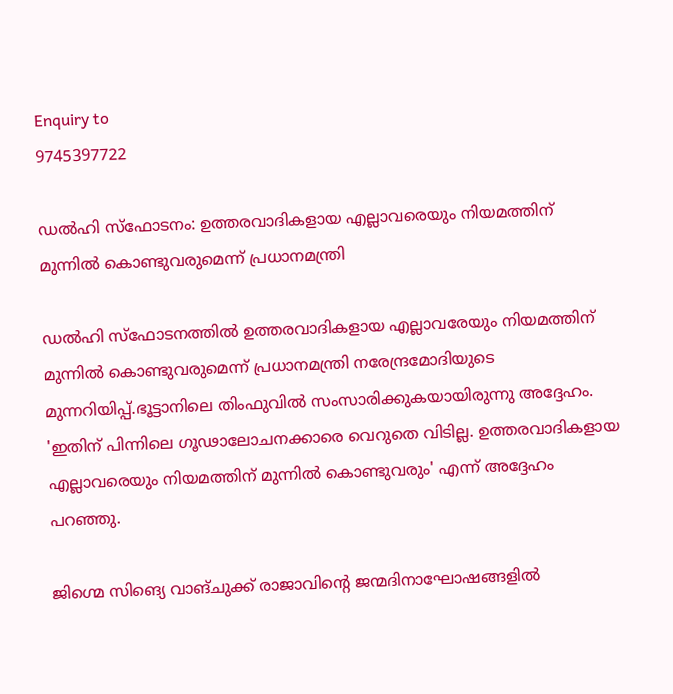Enquiry to
9745397722

ഡല്‍ഹി സ്ഫോടനം: ഉത്തരവാദികളായ എല്ലാവരെയും നിയമത്തിന് മുന്നിൽ കൊണ്ടുവരുമെന്ന് പ്രധാനമന്ത്രി

ഡല്‍ഹി സ്ഫോടനത്തിൽ ഉത്തരവാദികളായ എല്ലാവരേയും നിയമത്തിന് മുന്നിൽ കൊണ്ടുവരുമെന്ന് പ്രധാനമന്ത്രി നരേന്ദ്രമോദിയുടെ മുന്നറിയിപ്പ്.ഭൂട്ടാനിലെ തിംഫുവിൽ സംസാരിക്കുകയായിരുന്നു അദ്ദേഹം.  'ഇതിന് പിന്നിലെ ഗൂഢാലോചനക്കാരെ വെറുതെ വിടില്ല. ഉത്തരവാദികളായ എല്ലാവരെയും നിയമത്തിന് മുന്നിൽ കൊണ്ടുവരും' എന്ന് അദ്ദേഹം പറഞ്ഞു.

ജിഗ്മെ സിങ്യെ വാങ്ചുക്ക് രാജാവിന്റെ ജന്മദിനാഘോഷങ്ങളില്‍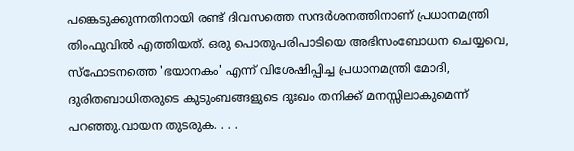പങ്കെടുക്കുന്നതിനായി രണ്ട് ദിവസത്തെ സന്ദർശനത്തിനാണ് പ്രധാനമന്ത്രി തിംഫുവിൽ എത്തിയത്. ഒരു പൊതുപരിപാടിയെ അഭിസംബോധന ചെയ്യവെ, സ്ഫോടനത്തെ 'ഭയാനകം' എന്ന് വിശേഷിപ്പിച്ച പ്രധാനമന്ത്രി മോദി, ദുരിതബാധിതരുടെ കുടുംബങ്ങളുടെ ദുഃഖം തനിക്ക് മനസ്സിലാകുമെന്ന് പറഞ്ഞു.വായന തുടരുക. . . .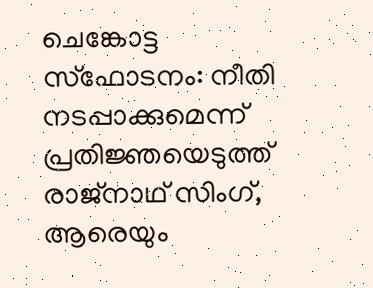ചെങ്കോട്ട സ്ഫോടനം: നീതി നടപ്പാക്കുമെന്ന് പ്രതിജ്ഞയെടുത്ത് രാജ്‌നാഥ് സിംഗ്, ആരെയും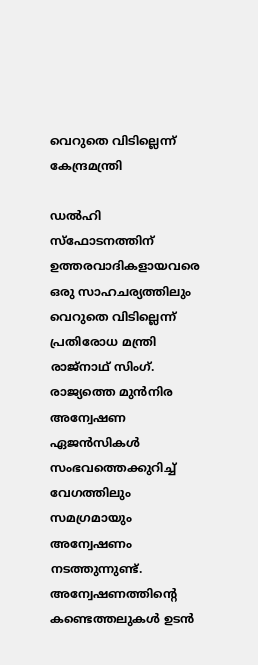വെറുതെ വിടില്ലെന്ന് കേന്ദ്രമന്ത്രി

ഡല്‍ഹി സ്ഫോടനത്തിന് ഉത്തരവാദികളായവരെ ഒരു സാഹചര്യത്തിലും വെറുതെ വിടില്ലെന്ന് പ്രതിരോധ മന്ത്രി രാജ്‌നാഥ് സിംഗ്. രാജ്യത്തെ മുൻനിര അന്വേഷണ ഏജൻസികൾ സംഭവത്തെക്കുറിച്ച് വേഗത്തിലും സമഗ്രമായും അന്വേഷണം നടത്തുന്നുണ്ട്. അന്വേഷണത്തിന്റെ കണ്ടെത്തലുകൾ ഉടൻ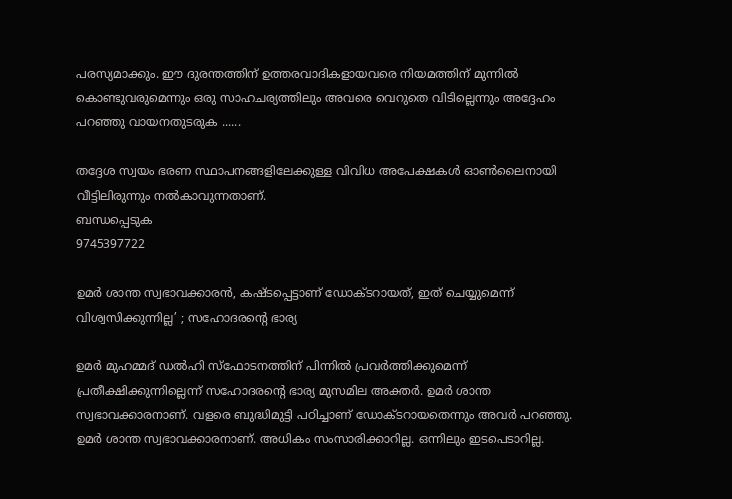പരസ്യമാക്കും. ഈ ദുരന്തത്തിന് ഉത്തരവാദികളായവരെ നിയമത്തിന് മുന്നിൽ കൊണ്ടുവരുമെന്നും ഒരു സാഹചര്യത്തിലും അവരെ വെറുതെ വിടില്ലെന്നും അദ്ദേഹം പറഞ്ഞു വായനതുടരുക ......

തദ്ദേശ സ്വയം ഭരണ സ്ഥാപനങ്ങളിലേക്കുള്ള വിവിധ അപേക്ഷകള്‍ ഓണ്‍ലൈനായി വീട്ടിലിരുന്നും നല്‍കാവുന്നതാണ്.
ബന്ധപ്പെടുക
9745397722

ഉമര്‍ ശാന്ത സ്വഭാവക്കാരന്‍, കഷ്ടപ്പെട്ടാണ് ഡോക്ടറായത്, ഇത് ചെയ്യുമെന്ന് വിശ്വസിക്കുന്നില്ല’ ; സഹോദരന്റെ ഭാര്യ

ഉമര്‍ മുഹമ്മദ് ഡല്‍ഹി സ്‌ഫോടനത്തിന് പിന്നില്‍ പ്രവര്‍ത്തിക്കുമെന്ന് പ്രതീക്ഷിക്കുന്നില്ലെന്ന് സഹോദരന്റെ ഭാര്യ മുസമില അക്തര്‍. ഉമര്‍ ശാന്ത സ്വഭാവക്കാരനാണ്. വളരെ ബുദ്ധിമുട്ടി പഠിച്ചാണ് ഡോക്ടറായതെന്നും അവര്‍ പറഞ്ഞു. ഉമര്‍ ശാന്ത സ്വഭാവക്കാരനാണ്. അധികം സംസാരിക്കാറില്ല. ഒന്നിലും ഇടപെടാറില്ല.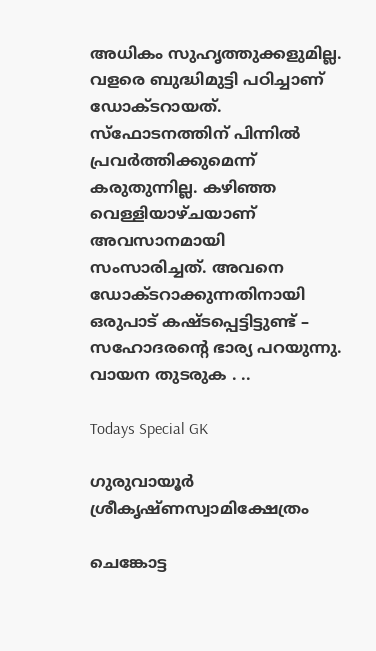അധികം സുഹൃത്തുക്കളുമില്ല. വളരെ ബുദ്ധിമുട്ടി പഠിച്ചാണ് ഡോക്ടറായത്. സ്‌ഫോടനത്തിന് പിന്നില്‍ പ്രവര്‍ത്തിക്കുമെന്ന് കരുതുന്നില്ല. കഴിഞ്ഞ വെള്ളിയാഴ്ചയാണ് അവസാനമായി സംസാരിച്ചത്. അവനെ ഡോക്ടറാക്കുന്നതിനായി ഒരുപാട് കഷ്ടപ്പെട്ടിട്ടുണ്ട് – സഹോദരന്റെ ഭാര്യ പറയുന്നു. വായന തുടരുക . ..

Todays Special GK

ഗുരുവായൂര്‍ ശ്രീകൃഷ്ണസ്വാമിക്ഷേത്രം

ചെങ്കോട്ട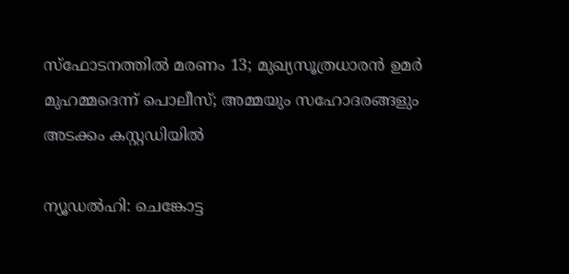സ്ഫോടനത്തില്‍ മരണം 13; മുഖ്യസൂത്രധാരൻ ഉമർ മുഹമ്മദെന്ന് പൊലീസ്; അമ്മയും സഹോദരങ്ങളും അടക്കം കസ്റ്റഡിയില്‍

ന്യൂഡല്‍ഹി: ചെങ്കോട്ട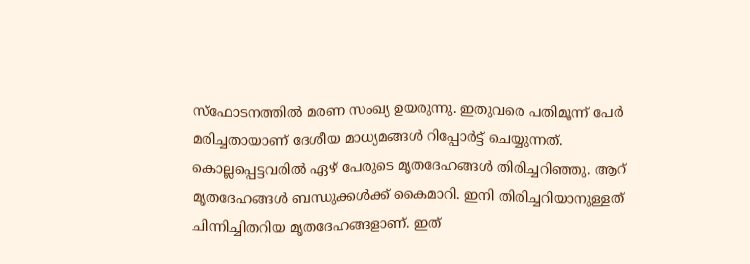സ്‌ഫോടനത്തില്‍ മരണ സംഖ്യ ഉയരുന്നു. ഇതുവരെ പതിമൂന്ന് പേർ മരിച്ചതായാണ് ദേശീയ മാധ്യമങ്ങൾ റിപ്പോർട്ട് ചെയ്യുന്നത്. കൊല്ലപ്പെട്ടവരിൽ ഏഴ് പേരുടെ മൃതദേഹങ്ങൾ തിരിച്ചറിഞ്ഞു. ആറ് മൃതദേഹങ്ങൾ ബന്ധുക്കൾക്ക് കൈമാറി. ഇനി തിരിച്ചറിയാനുള്ളത് ചിന്നിച്ചിതറിയ മൃതദേഹങ്ങളാണ്. ഇത്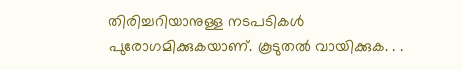തിരിച്ചറിയാനുള്ള നടപടികൾ പുരോഗമിക്കുകയാണ്. കൂടുതല്‍ വായിക്കുക. . .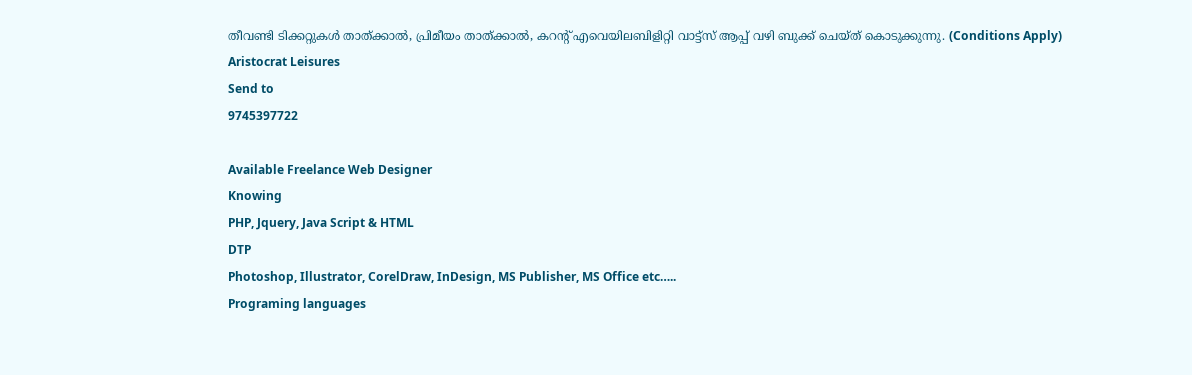തീവണ്ടി ടിക്കറ്റുകള്‍ താത്ക്കാല്‍, പ്രിമീയം താത്ക്കാല്‍, കറന്റ് എവെയിലബിളിറ്റി വാട്ട്സ് ആപ്പ് വഴി ബുക്ക് ചെയ്ത് കൊടുക്കുന്നു. (Conditions Apply)
Aristocrat Leisures
Send to
9745397722

Available Freelance Web Designer
Knowing
PHP, Jquery, Java Script & HTML
DTP
Photoshop, Illustrator, CorelDraw, InDesign, MS Publisher, MS Office etc…..
Programing languages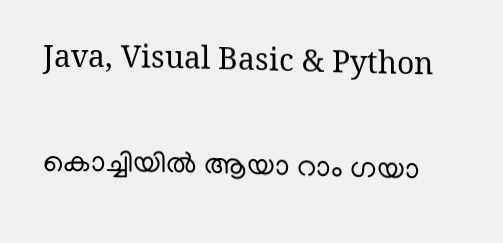Java, Visual Basic & Python

കൊച്ചിയില്‍ ആയാ റാം ഗയാ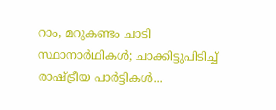റാം, മറുകണ്ടം ചാടി സ്ഥാനാർഥികൾ; ചാക്കിട്ടുപിടിച്ച് രാഷ്ട്രീയ പാർട്ടികള്‍...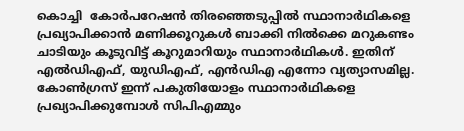കൊച്ചി  കോർപറേഷന്‍ തിരഞ്ഞെടുപ്പിൽ സ്ഥാനാർഥികളെ പ്രഖ്യാപിക്കാൻ മണിക്കൂറുകൾ ബാക്കി നിൽക്കെ മറുകണ്ടം ചാടിയും കൂടുവിട്ട് കൂറുമാറിയും സ്ഥാനാർഥികൾ. ഇതിന് എൽഡിഎഫ്, യുഡിഎഫ്, എൻഡിഎ എന്നോ വ്യത്യാസമില്ല. കോൺഗ്രസ് ഇന്ന് പകുതിയോളം സ്ഥാനാർഥികളെ പ്രഖ്യാപിക്കുമ്പോൾ സിപിഎമ്മും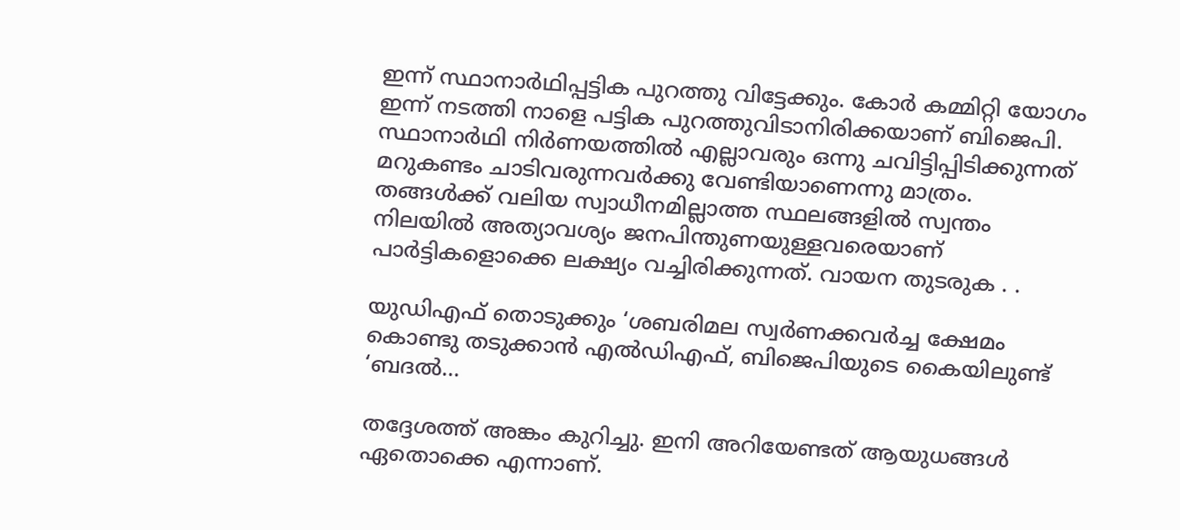ഇന്ന് സ്ഥാനാർഥിപ്പട്ടിക പുറത്തു വിട്ടേക്കും. കോർ കമ്മിറ്റി യോഗം ഇന്ന് നടത്തി നാളെ പട്ടിക പുറത്തുവിടാനിരിക്കയാണ് ബിജെപി. സ്ഥാനാർഥി നിർണയത്തിൽ എല്ലാവരും ഒന്നു ചവിട്ടിപ്പിടിക്കുന്നത് മറുകണ്ടം ചാടിവരുന്നവർക്കു വേണ്ടിയാണെന്നു മാത്രം. തങ്ങൾക്ക് വലിയ സ്വാധീനമില്ലാത്ത സ്ഥലങ്ങളിൽ സ്വന്തം നിലയിൽ അത്യാവശ്യം ജനപിന്തുണയുള്ളവരെയാണ് പാർട്ടികളൊക്കെ ലക്ഷ്യം വച്ചിരിക്കുന്നത്. വായന തുടരുക . .

യുഡിഎഫ് തൊടുക്കും ‘ശബരിമല സ്വര്‍ണക്കവര്‍ച്ച ക്ഷേമം കൊണ്ടു തടുക്കാന്‍ എൽഡിഎഫ്, ബിജെപിയുടെ കൈയിലുണ്ട് ‘ബദൽ...

തദ്ദേശത്ത് അങ്കം കുറിച്ചു. ഇനി അറിയേണ്ടത് ആയുധങ്ങൾ‌ ഏതൊക്കെ എന്നാണ്.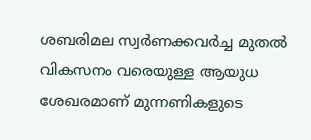ശബരിമല സ്വർണക്കവർച്ച മുതൽ വികസനം വരെയുള്ള ആയുധ ശേഖരമാണ് മുന്നണികളുടെ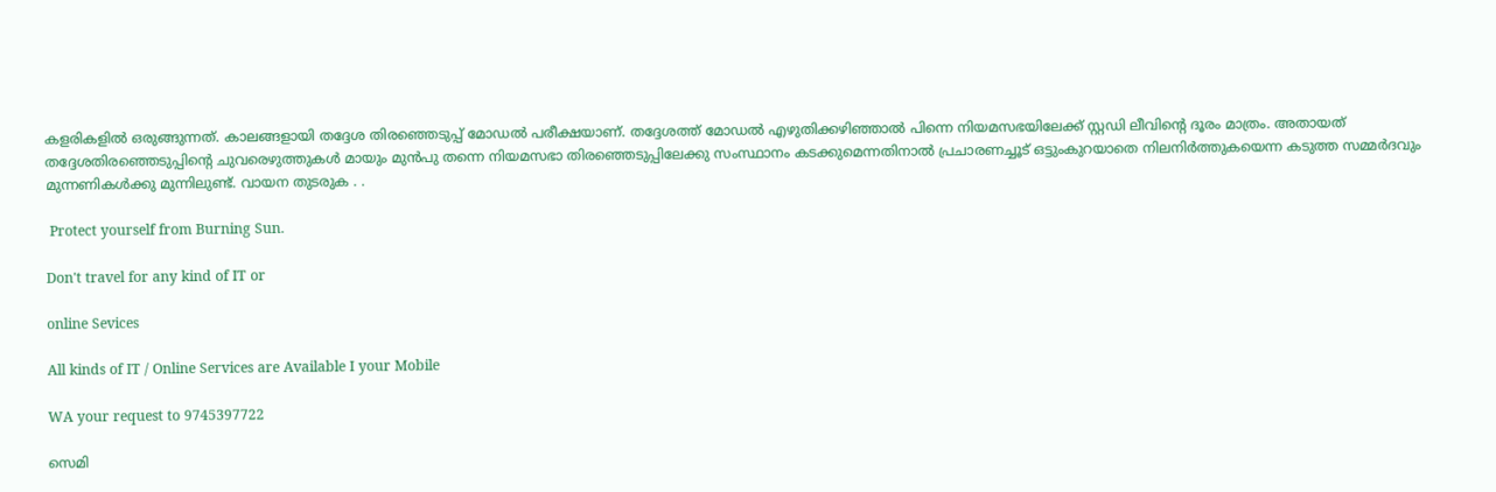കളരികളിൽ ഒരുങ്ങുന്നത്. കാലങ്ങളായി തദ്ദേശ തിരഞ്ഞെടുപ്പ് മോഡൽ പരീക്ഷയാണ്. തദ്ദേശത്ത് മോഡൽ എഴുതിക്കഴിഞ്ഞാൽ പിന്നെ നിയമസഭയിലേക്ക് സ്റ്റഡി ലീവിന്റെ ദൂരം മാത്രം. അതായത് തദ്ദേശതിരഞ്ഞെടുപ്പിന്റെ ചുവരെഴുത്തുകള്‍ മായും മുന്‍പു തന്നെ നിയമസഭാ തിരഞ്ഞെടുപ്പിലേക്കു സംസ്ഥാനം കടക്കുമെന്നതിനാല്‍ പ്രചാരണച്ചൂട് ഒട്ടുംകുറയാതെ നിലനിര്‍ത്തുകയെന്ന കടുത്ത സമ്മര്‍ദവും മുന്നണികള്‍ക്കു മുന്നിലുണ്ട്. വായന തുടരുക . .

 Protect yourself from Burning Sun.

Don't travel for any kind of IT or

online Sevices

All kinds of IT / Online Services are Available I your Mobile

WA your request to 9745397722

സെമി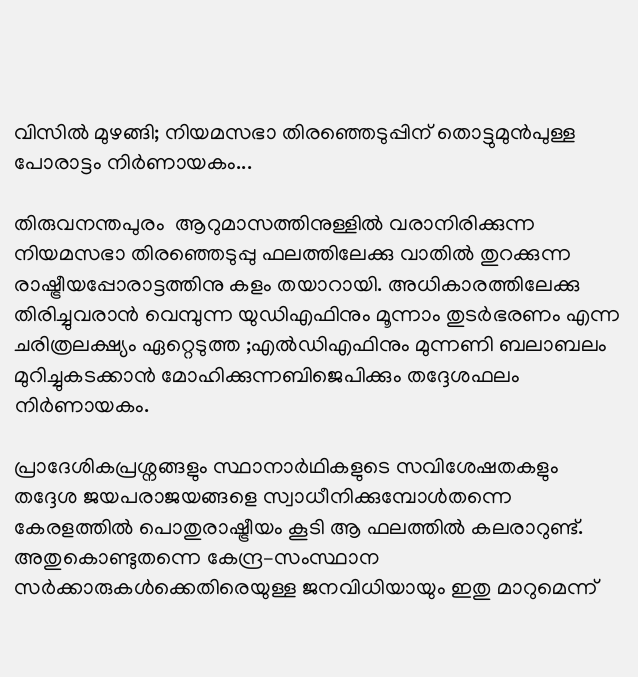വിസില്‍ മുഴങ്ങി; നിയമസഭാ തിരഞ്ഞെടുപ്പിന് തൊട്ടുമുൻപുള്ള പോരാട്ടം നിര്‍ണായകം...

തിരുവനന്തപുരം  ആറുമാസത്തിനുള്ളില്‍ വരാനിരിക്കുന്ന നിയമസഭാ തിരഞ്ഞെടുപ്പു ഫലത്തിലേക്കു വാതിൽ തുറക്കുന്ന രാഷ്ട്രീയപ്പോരാട്ടത്തിനു കളം തയാറായി. അധികാരത്തിലേക്കു തിരിച്ചുവരാൻ വെമ്പുന്ന യുഡിഎഫിനും മൂന്നാം തുടർഭരണം എന്ന ചരിത്രലക്ഷ്യം ഏറ്റെടുത്ത ;എൽഡിഎഫിനും മുന്നണി ബലാബലം മുറിച്ചുകടക്കാ‍ൻ മോഹിക്കുന്നബിജെപിക്കും തദ്ദേശഫലം നിർണായകം.

പ്രാദേശികപ്രശ്നങ്ങളും സ്ഥാനാർഥികളുടെ സവിശേഷതകളും തദ്ദേശ ജയപരാജയങ്ങളെ സ്വാധീനിക്കുമ്പോൾതന്നെ കേരളത്തിൽ പൊതുരാഷ്ട്രീയം കൂടി ആ ഫലത്തിൽ കലരാറുണ്ട്. അതുകൊണ്ടുതന്നെ കേന്ദ്ര–സംസ്ഥാന സർക്കാരുകൾക്കെതിരെയുള്ള ജനവിധിയായും ഇതു മാറുമെന്ന്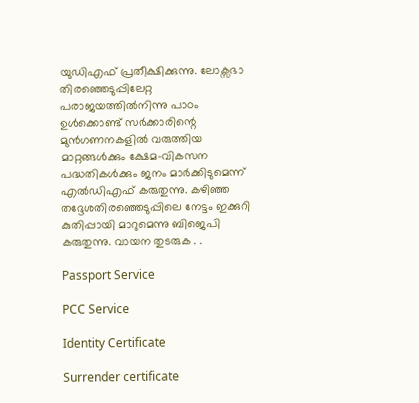യുഡിഎഫ് പ്രതീക്ഷിക്കുന്നു. ലോക്സഭാ തിരഞ്ഞെടുപ്പിലേറ്റ പരാജയത്തിൽനിന്നു പാഠം ഉൾക്കൊണ്ട് സർക്കാരിന്റെ മുൻഗണനകളിൽ വരുത്തിയ മാറ്റങ്ങൾക്കും ക്ഷേമ–വികസന പദ്ധതികൾക്കും ജനം മാർക്കിടുമെന്ന് എൽഡിഎഫ് കരുതുന്നു. കഴിഞ്ഞ തദ്ദേശതിരഞ്ഞെടുപ്പിലെ നേട്ടം ഇക്കുറി കുതിപ്പായി മാറുമെന്നു ബിജെപി കരുതുന്നു. വായന തുടരുക . .

Passport Service

PCC Service

Identity Certificate

Surrender certificate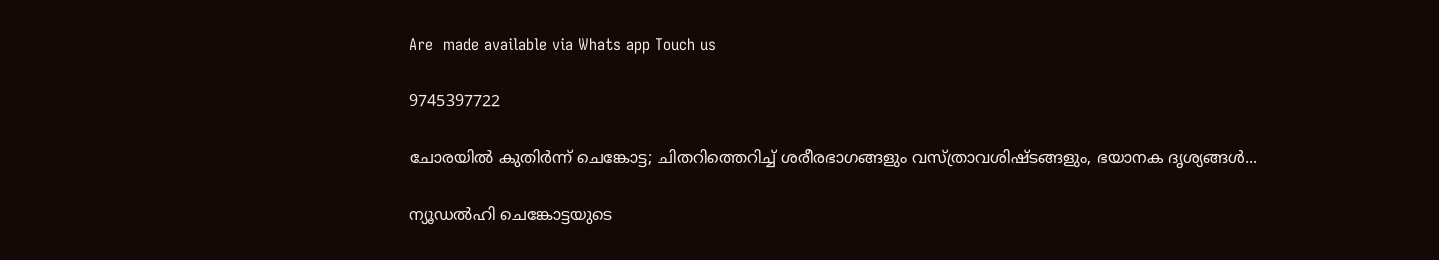Are  made available via Whats app Touch us

9745397722

ചോരയില്‍ കുതിര്‍ന്ന് ചെങ്കോട്ട; ചിതറിത്തെറിച്ച് ശരീരഭാഗങ്ങളും വസ്ത്രാവശിഷ്ടങ്ങളും, ഭയാനക ദൃശ്യങ്ങള്‍...

ന്യൂഡല്‍ഹി ചെങ്കോട്ടയുടെ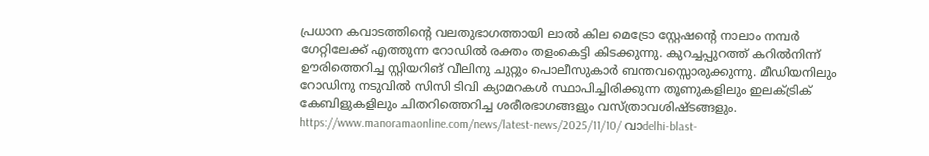പ്രധാന കവാടത്തിന്റെ വലതുഭാഗത്തായി ലാല്‍ കില മെട്രോ സ്റ്റേഷന്റെ നാലാം നമ്പര്‍ ഗേറ്റിലേക്ക് എത്തുന്ന റോഡില്‍ രക്തം തളംകെട്ടി കിടക്കുന്നു. കുറച്ചപ്പുറത്ത് കറില്‍നിന്ന് ഊരിത്തെറിച്ച സ്റ്റിയറിങ് വീലിനു ചുറ്റും പൊലീസുകാര്‍ ബന്തവസ്സൊരുക്കുന്നു. മീഡിയനിലും റോഡിനു നടുവില്‍ സിസി ടിവി ക്യാമറകള്‍ സ്ഥാപിച്ചിരിക്കുന്ന തൂണുകളിലും ഇലക്ട്രിക് കേബിളുകളിലും ചിതറിത്തെറിച്ച ശരീരഭാഗങ്ങളും വസ്ത്രാവശിഷ്ടങ്ങളും. https://www.manoramaonline.com/news/latest-news/2025/11/10/ വാdelhi-blast-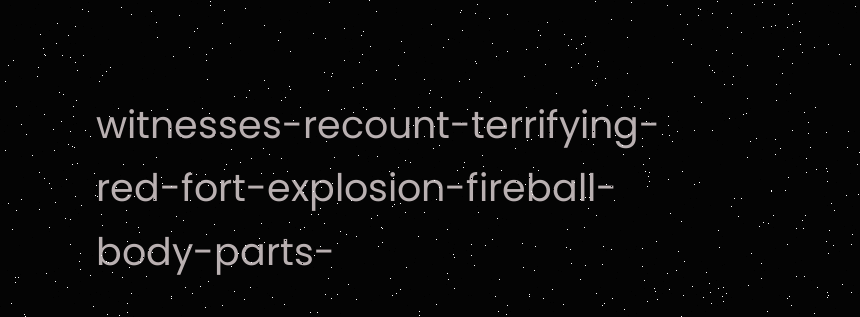witnesses-recount-terrifying-red-fort-explosion-fireball-body-parts-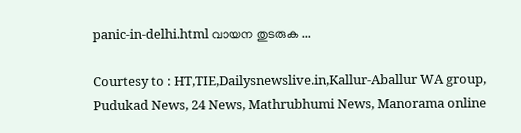panic-in-delhi.html വായന തുടരുക ...

Courtesy to : HT,TIE,Dailysnewslive.in,Kallur-Aballur WA group, Pudukad News, 24 News, Mathrubhumi News, Manorama online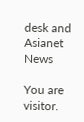desk and Asianet News

You are visitor.